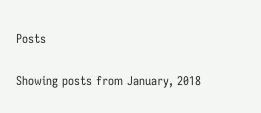Posts

Showing posts from January, 2018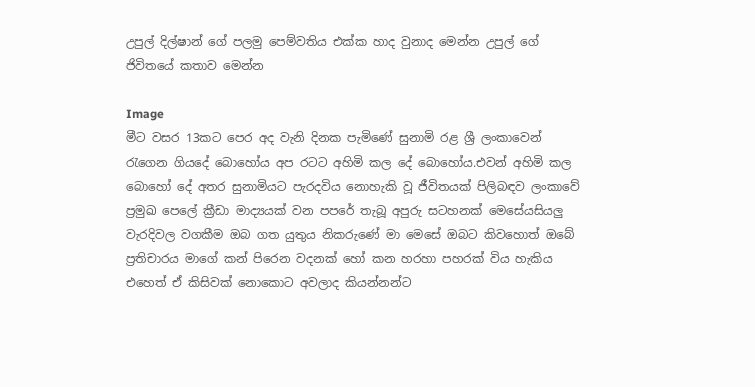උපුල් දිල්‍ෂාන් ගේ පලමු පෙම්වතිය එක්ක හාද වුනාද මෙන්න උපුල් ගේ ජිවිතයේ කතාව මෙන්න

Image
මීට වසර 13කට පෙර අද වැනි දිනක පැමිණේ සුනාමි රළ ශ්‍රී ලංකාවෙන් රැගෙන ගියදේ බොහෝය අප රටට අහිමි කල දේ බොහෝය.එවන් අහිමි කල බොහෝ දේ අතර සුනාමියට පැරදවිය නොහැකි වූ ජීවිතයක් පිලිබඳව ලංකාවේ ප්‍රමුඛ පෙලේ ක්‍රීඩා මාද්‍යයක් වන පපරේ තැබූ අපුරු සටහනක් මෙසේයසියලු වැරදිවල වගකීම ඔබ ගත යුතුය නිකරුණේ මා මෙසේ ඔබට කිවහොත් ඔබේ ප්‍රතිචාරය මාගේ කන් පිරෙන වදනක් හෝ කන හරහා පහරක් විය හැකිය එහෙත් ඒ කිසිවක් නොකොට අවලාද කියන්නන්ට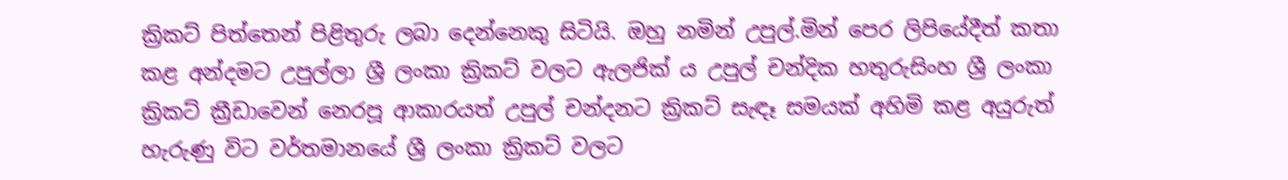ක්‍රිකට් පිත්තෙන් පිළිතුරු ලබා දෙන්නෙකු සිටියි. ඔහු නමින් උපුල්.මින් පෙර ලිපියේදීත් කතා කළ අන්දමට උපුල්ලා ශ්‍රී ලංකා ක්‍රිකට් වලට ඇලජික් ය උපුල් චන්දික හතුරුසිංහ ශ්‍රී ලංකා ක්‍රිකට් ක්‍රීඩාවෙන් නෙරපූ ආකාරයත් උපුල් චන්දනට ක්‍රිකට් සැඳෑ සමයක් අහිමි කළ අයුරුත් හැරුණු විට වර්තමානයේ ශ්‍රී ලංකා ක්‍රිකට් වලට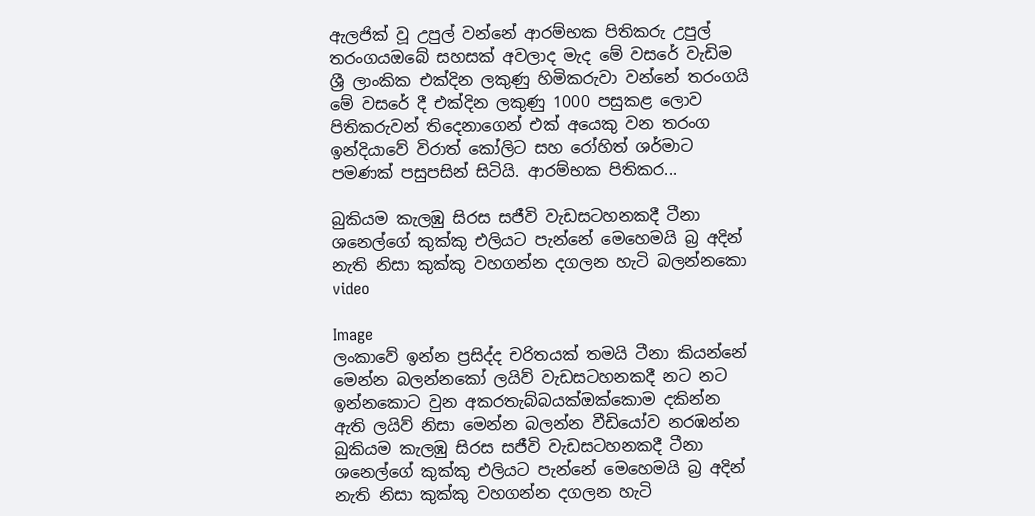ඇලජික් වූ උපුල් වන්නේ ආරම්භක පිතිකරු උපුල් තරංගයඔබේ සහසක් අවලාද මැද මේ වසරේ වැඩිම ශ්‍රී ලාංකික එක්දින ලකුණු හිමිකරුවා වන්නේ තරංගයි මේ වසරේ දී එක්දින ලකුණු 1000 පසුකළ ලොව පිතිකරුවන් තිදෙනාගෙන් එක් අයෙකු වන තරංග ඉන්දියාවේ විරාත් කෝලිට සහ රෝහිත් ශර්මාට පමණක් පසුපසින් සිටියි. ආරම්භක පිතිකර...

බුකියම කැලඹු සිරස සජීවි වැඩසටහනකදී ටීනා ශනෙල්ගේ කුක්කු එලියට පැන්නේ මෙහෙමයි බ්‍ර අදින් නැති නිසා කුක්කු වහගන්න දගලන හැටි බලන්නකො video

Image
ලංකාවේ ඉන්න ප්‍රසිද්ද චරිතයක් තමයි ටීනා කියන්නේ මෙන්න බලන්නකෝ ලයිව් වැඩසටහනකදී නට නට ඉන්නකොට වුන අකරතැබ්බයක්ඔක්කොම දකින්න ඇති ලයිව් නිසා මෙන්න බලන්න වීඩියෝව නරඹන්න බුකියම කැලඹු සිරස සජීවි වැඩසටහනකදී ටීනා ශනෙල්ගේ කුක්කු එලියට පැන්නේ මෙහෙමයි බ්‍ර අදින් නැති නිසා කුක්කු වහගන්න දගලන හැටි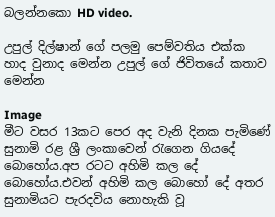බලන්නකො HD video.

උපුල් දිල්‍ෂාන් ගේ පලමු පෙම්වතිය එක්ක හාද වුනාද මෙන්න උපුල් ගේ ජිවිතයේ කතාව මෙන්න

Image
මීට වසර 13කට පෙර අද වැනි දිනක පැමිණේ සුනාමි රළ ශ්‍රී ලංකාවෙන් රැගෙන ගියදේ බොහෝය.අප රටට අහිමි කල දේ බොහෝය.එවන් අහිමි කල බොහෝ දේ අතර සුනාමියට පැරදවිය නොහැකි වූ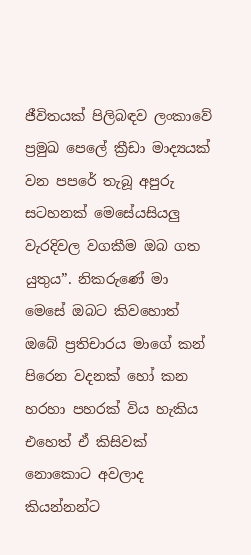ජීවිතයක් පිලිබඳව ලංකාවේ ප්‍රමුඛ පෙලේ ක්‍රීඩා මාද්‍යයක් වන පපරේ තැබූ අපුරු සටහනක් මෙසේයසියලු වැරදිවල වගකීම ඔබ ගත යුතුය”. නිකරුණේ මා මෙසේ ඔබට කිවහොත් ඔබේ ප්‍රතිචාරය මාගේ කන් පිරෙන වදනක් හෝ කන හරහා පහරක් විය හැකිය එහෙත් ඒ කිසිවක් නොකොට අවලාද කියන්නන්ට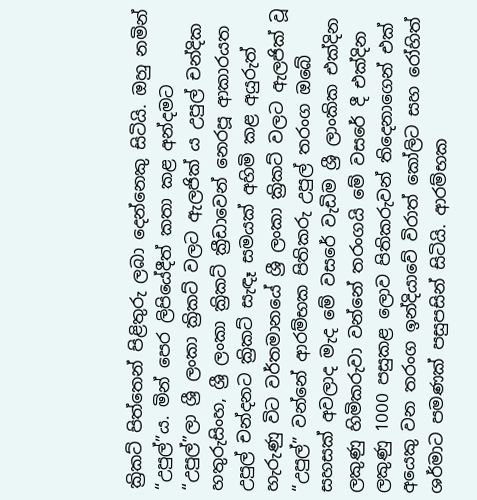ක්‍රිකට් පිත්තෙන් පිළිතුරු ලබා දෙන්නෙකු සිටියි. ඔහු නමින් “උපුල්”ය. මින් පෙර ලිපියේදීත් කතා කළ අන්දමට “උපුල්”ලා ශ්‍රී ලංකා ක්‍රිකට් වලට ඇලජික් ය උපුල් චන්දික හතුරුසිංහ, ශ්‍රී ලංකා ක්‍රිකට් ක්‍රීඩාවෙන් නෙරපූ ආකාරයත උපුල් චන්දනට ක්‍රිකට් සැඳෑ සමයක් අහිමි කළ අයුරුත් හැරුණු විට වර්තමානයේ ශ්‍රී ලංකා ක්‍රිකට් වලට ඇලජික් වූ “උපුල්” වන්නේ ආරම්භක පිතිකරු උපුල් තරංග ඔබේ සහසක් අවලාද මැද මේ වසරේ වැඩිම ශ්‍රී ලාංකික එක්දින ලකුණු හිමිකරුවා වන්නේ තරංගයි මේ වසරේ දී එක්දින ලකුණු 1000 පසුකළ ලොව පිතිකරුවන් තිදෙනාගෙන් එක් අයෙකු වන තරංග ඉන්දියාවේ විරාත් කෝලිට සහ රෝහිත් ශර්මාට පමණක් පසුපසින් සිටියි. ආරම්භක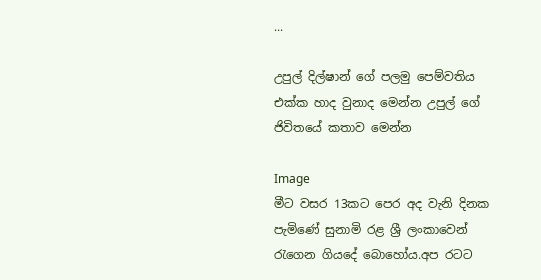...

උපුල් දිල්‍ෂාන් ගේ පලමු පෙම්වතිය එක්ක හාද වුනාද මෙන්න උපුල් ගේ ජිවිතයේ කතාව මෙන්න

Image
මීට වසර 13කට පෙර අද වැනි දිනක පැමිණේ සුනාමි රළ ශ්‍රී ලංකාවෙන් රැගෙන ගියදේ බොහෝය.අප රටට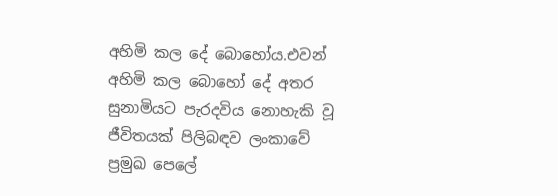අහිමි කල දේ බොහෝය.එවන් අහිමි කල බොහෝ දේ අතර සුනාමියට පැරදවිය නොහැකි වූ ජීවිතයක් පිලිබඳව ලංකාවේ ප්‍රමුඛ පෙලේ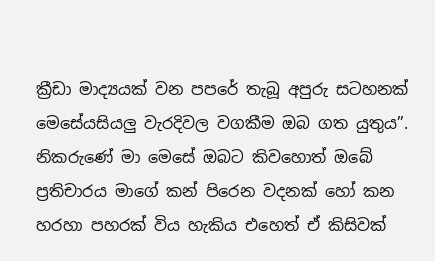ක්‍රීඩා මාද්‍යයක් වන පපරේ තැබූ අපුරු සටහනක් මෙසේයසියලු වැරදිවල වගකීම ඔබ ගත යුතුය”. නිකරුණේ මා මෙසේ ඔබට කිවහොත් ඔබේ ප්‍රතිචාරය මාගේ කන් පිරෙන වදනක් හෝ කන හරහා පහරක් විය හැකිය එහෙත් ඒ කිසිවක්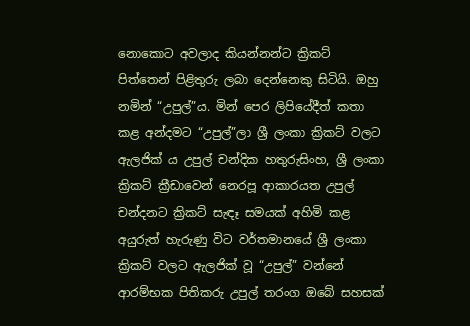නොකොට අවලාද කියන්නන්ට ක්‍රිකට් පිත්තෙන් පිළිතුරු ලබා දෙන්නෙකු සිටියි. ඔහු නමින් “උපුල්”ය. මින් පෙර ලිපියේදීත් කතා කළ අන්දමට “උපුල්”ලා ශ්‍රී ලංකා ක්‍රිකට් වලට ඇලජික් ය උපුල් චන්දික හතුරුසිංහ, ශ්‍රී ලංකා ක්‍රිකට් ක්‍රීඩාවෙන් නෙරපූ ආකාරයත උපුල් චන්දනට ක්‍රිකට් සැඳෑ සමයක් අහිමි කළ අයුරුත් හැරුණු විට වර්තමානයේ ශ්‍රී ලංකා ක්‍රිකට් වලට ඇලජික් වූ “උපුල්” වන්නේ ආරම්භක පිතිකරු උපුල් තරංග ඔබේ සහසක්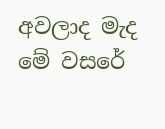අවලාද මැද මේ වසරේ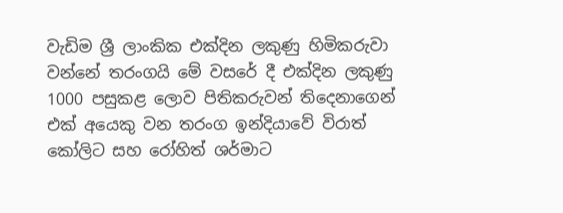වැඩිම ශ්‍රී ලාංකික එක්දින ලකුණු හිමිකරුවා වන්නේ තරංගයි මේ වසරේ දී එක්දින ලකුණු 1000 පසුකළ ලොව පිතිකරුවන් තිදෙනාගෙන් එක් අයෙකු වන තරංග ඉන්දියාවේ විරාත් කෝලිට සහ රෝහිත් ශර්මාට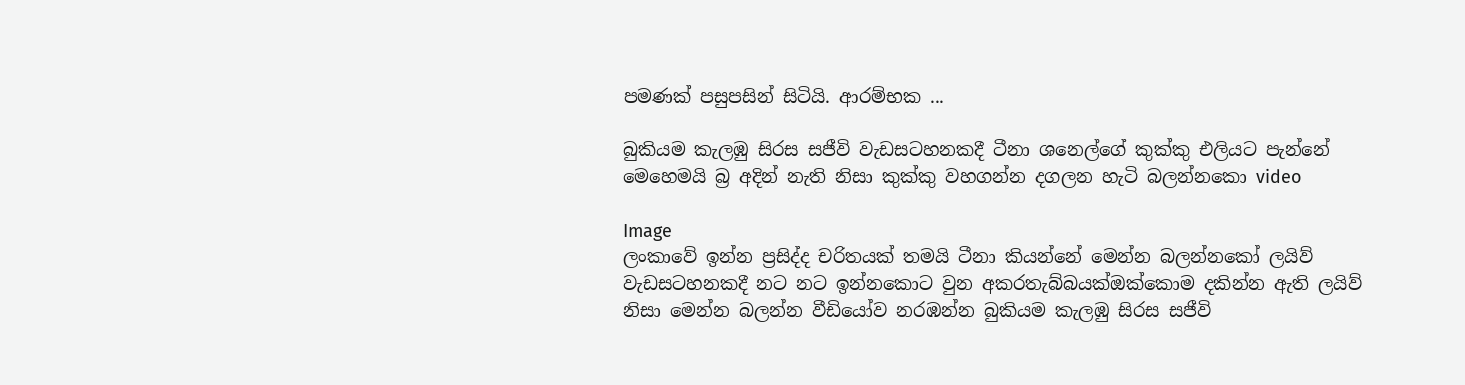පමණක් පසුපසින් සිටියි. ආරම්භක ...

බුකියම කැලඹු සිරස සජීවි වැඩසටහනකදී ටීනා ශනෙල්ගේ කුක්කු එලියට පැන්නේ මෙහෙමයි බ්‍ර අදින් නැති නිසා කුක්කු වහගන්න දගලන හැටි බලන්නකො video

Image
ලංකාවේ ඉන්න ප්‍රසිද්ද චරිතයක් තමයි ටීනා කියන්නේ මෙන්න බලන්නකෝ ලයිව් වැඩසටහනකදී නට නට ඉන්නකොට වුන අකරතැබ්බයක්ඔක්කොම දකින්න ඇති ලයිව් නිසා මෙන්න බලන්න වීඩියෝව නරඹන්න බුකියම කැලඹු සිරස සජීවි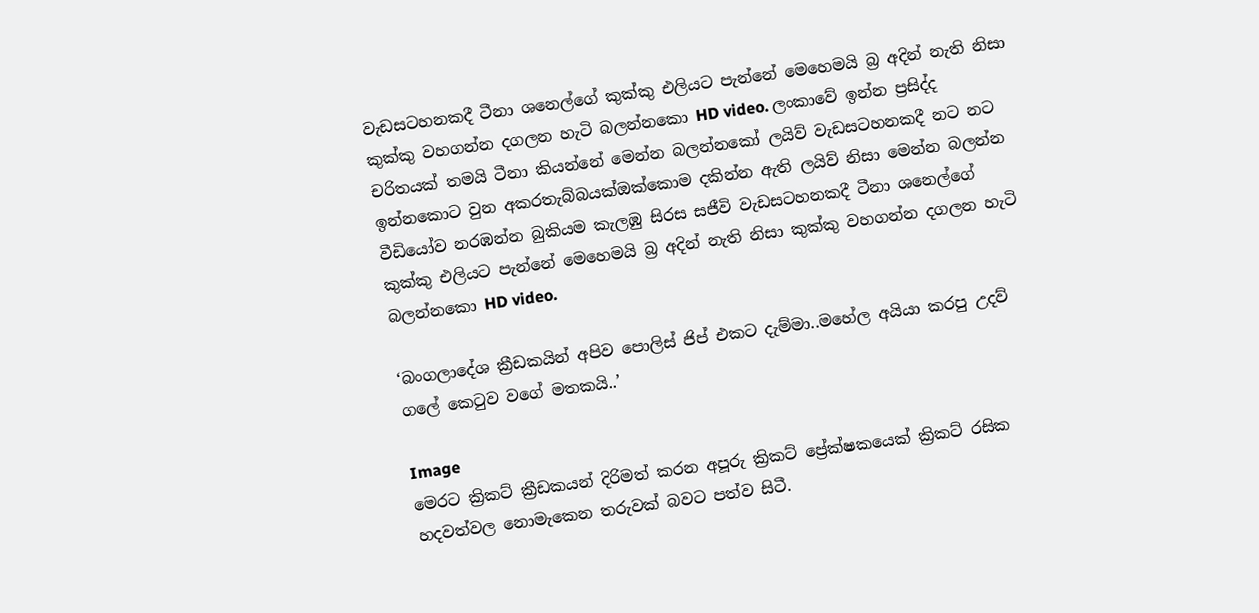වැඩසටහනකදී ටීනා ශනෙල්ගේ කුක්කු එලියට පැන්නේ මෙහෙමයි බ්‍ර අදින් නැති නිසා කුක්කු වහගන්න දගලන හැටි බලන්නකො HD video. ලංකාවේ ඉන්න ප්‍රසිද්ද චරිතයක් තමයි ටීනා කියන්නේ මෙන්න බලන්නකෝ ලයිව් වැඩසටහනකදී නට නට ඉන්නකොට වුන අකරතැබ්බයක්ඔක්කොම දකින්න ඇති ලයිව් නිසා මෙන්න බලන්න වීඩියෝව නරඹන්න බුකියම කැලඹු සිරස සජීවි වැඩසටහනකදී ටීනා ශනෙල්ගේ කුක්කු එලියට පැන්නේ මෙහෙමයි බ්‍ර අදින් නැති නිසා කුක්කු වහගන්න දගලන හැටි බලන්නකො HD video.

‘බංගලාදේශ ක්‍රීඩකයින් අපිව පොලිස් ජිප් එකට දැම්මා..මහේල අයියා කරපු උදව් ගලේ කෙටුව වගේ මතකයි..’

Image
මෙරට ක්‍රිකට්‌ ක්‍රීඩකයන් දිරිමත් කරන අපූරු ක්‍රිකට් ප්‍රේක්ෂකයෙක් ක්‍රිකට් රසික හදවත්වල නොමැකෙන තරුවක්‌ බවට පත්ව සිටී.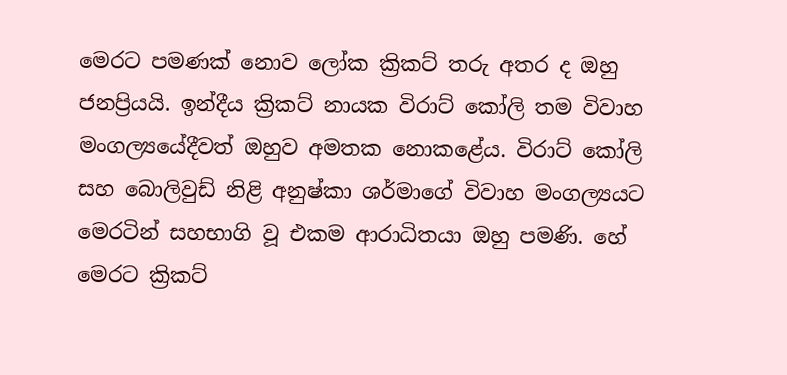මෙරට පමණක්‌ නොව ලෝක ක්‍රිකට්‌ තරු අතර ද ඔහු ජනප්‍රියයි. ඉන්දීය ක්‍රිකට්‌ නායක විරාට්‌ කෝලි තම විවාහ මංගල්‍යයේදීවත් ඔහුව අමතක නොකළේය. විරාට්‌ කෝලි සහ බොලිවුඩ් නිළි අනුෂ්කා ශර්මාගේ විවාහ මංගල්‍යයට මෙරටින් සහභාගි වූ එකම ආරාධිතයා ඔහු පමණි. හේ මෙරට ක්‍රිකට්‌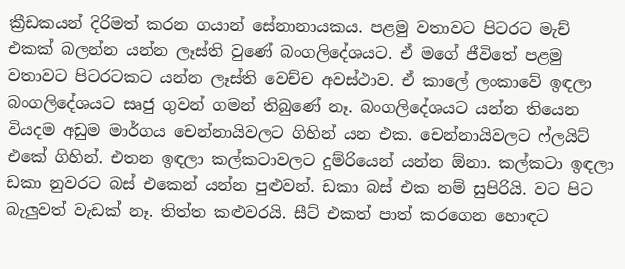ක්‍රීඩකයන් දිරිමත් කරන ගයාන් සේනානායකය. පළමු වතාවට පිටරට මැච් එකක්‌ බලන්න යන්න ලෑස්‌ති වුණේ බංගලිදේශයට. ඒ මගේ ජීවිතේ පළමු වතාවට පිටරටකට යන්න ලෑස්‌ති වෙච්ච අවස්‌ථාව. ඒ කාලේ ලංකාවේ ඉඳලා බංගලිදේශයට සෘජු ගුවන් ගමන් තිබුණේ නෑ. බංගලිදේශයට යන්න තියෙන වියදම අඩුම මාර්ගය චෙන්නායිවලට ගිහින් යන එක. චෙන්නායිවලට ෆ්ලයිට්‌ එකේ ගිහින්. එතන ඉඳලා කල්කටාවලට දුම්රියෙන් යන්න ඕනා. කල්කටා ඉඳලා ඩකා නුවරට බස්‌ එකෙන් යන්න පුළුවන්. ඩකා බස්‌ එක නම් සුපිරියි. වට පිට බැලුවත් වැඩක්‌ නෑ. තිත්ත කළුවරයි. සීට්‌ එකත් පාත් කරගෙන හොඳට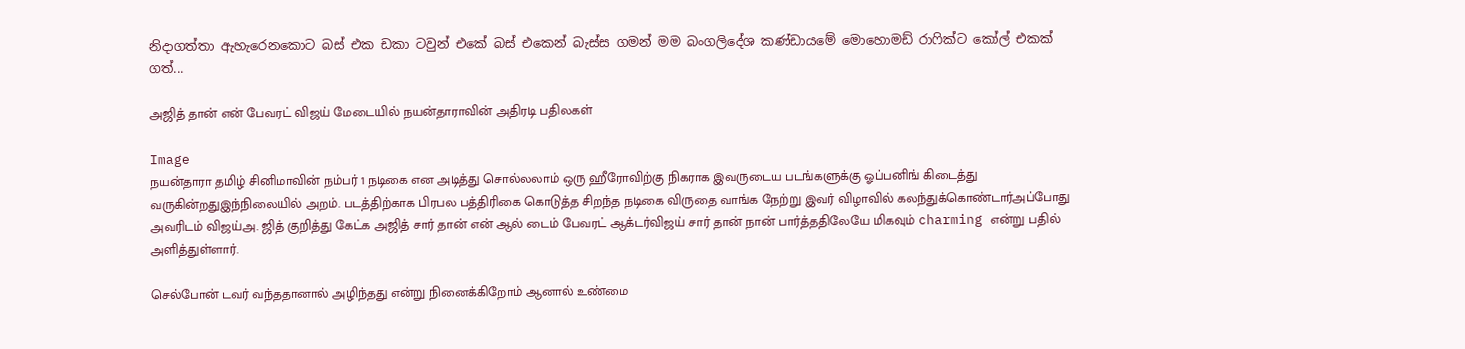නිදාගත්තා ඇහැරෙනකොට බස්‌ එක ඩකා ටවුන් එකේ බස්‌ එකෙන් බැස්‌ස ගමන් මම බංගලිදේශ කණ්‌ඩායමේ මොහොමඩ් රාෆික්‌ට කෝල් එකක්‌ ගත්...

அஜித் தான் என் பேவரட் விஜய் மேடையில் நயன்தாராவின் அதிரடி பதிலகள்

Image
நயன்தாரா தமிழ் சினிமாவின் நம்பர் 1 நடிகை என அடித்து சொல்லலாம் ஒரு ஹீரோவிற்கு நிகராக இவருடைய படங்களுக்கு ஓப்பனிங் கிடைத்து வருகின்றதுஇந்நிலையில் அறம். படத்திற்காக பிரபல பத்திரிகை கொடுத்த சிறந்த நடிகை விருதை வாங்க நேற்று இவர் விழாவில் கலந்துக்கொண்டார்அப்போது அவரிடம் விஜய்அ. ஜித் குறித்து கேட்க அஜித் சார் தான் என் ஆல் டைம் பேவரட் ஆக்டர்விஜய் சார் தான் நான் பார்த்ததிலேயே மிகவும் charming என்று பதில் அளித்துள்ளார்.

செல்போன் டவர் வந்ததானால் அழிந்தது என்று நினைக்கிறோம் ஆனால் உண்மை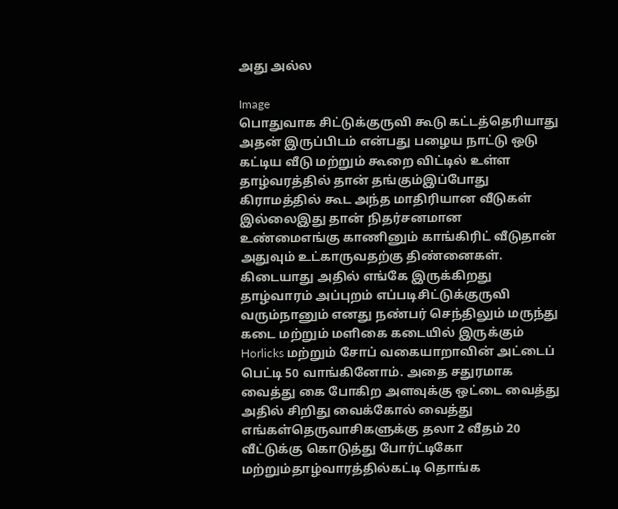அது அல்ல

Image
பொதுவாக சிட்டுக்குருவி கூடு கட்டத்தெரியாது அதன் இருப்பிடம் என்பது பழைய நாட்டு ஒடு கட்டிய வீடு மற்றும் கூறை விட்டில் உள்ள தாழ்வரத்தில் தான் தங்கும்இப்போது கிராமத்தில் கூட அந்த மாதிரியான வீடுகள் இல்லைஇது தான் நிதர்சனமான உண்மைஎங்கு காணினும் காங்கிரிட் வீடுதான் அதுவும் உட்காருவதற்கு திண்னைகள். கிடையாது அதில் எங்கே இருக்கிறது தாழ்வாரம் அப்புறம் எப்படிசிட்டுக்குருவி வரும்நானும் எனது நண்பர் செந்திலும் மருந்து கடை மற்றும் மளிகை கடையில் இருக்கும் Horlicks மற்றும் சோப் வகையாறாவின் அட்டைப் பெட்டி 50 வாங்கினோம். அதை சதுரமாக வைத்து கை போகிற அளவுக்கு ஒட்டை வைத்து அதில் சிறிது வைக்கோல் வைத்து எங்கள்தெருவாசிகளுக்கு தலா 2 வீதம் 20 வீட்டுக்கு கொடுத்து போர்ட்டிகோ மற்றும்தாழ்வாரத்தில்கட்டி தொங்க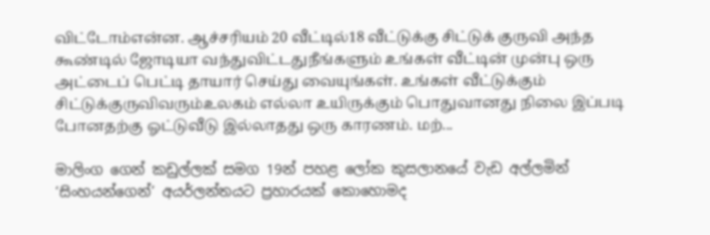விட்டோம்என்ன. ஆச்சரியம் 20 வீட்டில்18 வீட்டுக்கு சிட்டுக் குருவி அந்த கூண்டில் ஜோடியா வந்துவிட்டதுநீங்களும் உங்கள் வீட்டின் முன்பு ஒரு அட்டைப் பெட்டி தாயார் செய்து வையுங்கள். உங்கள் வீட்டுக்கும் சிட்டுக்குருவிவரும்உலகம் எல்லா உயிருக்கும் பொதுவானது நிலை இப்படி போனதற்கு ஓட்டுவீடு இல்லாதது ஒரு காரணம். மற்...

මාලිංග ගෙන් කඩුල්ලක් සමග 19න් පහළ ලෝක කුසලානයේ වැඩ අල්ලමින් ‘සිංහයන්ගෙන්’ අයර්ලන්තයට ප්‍රහාරයක් කොහොමද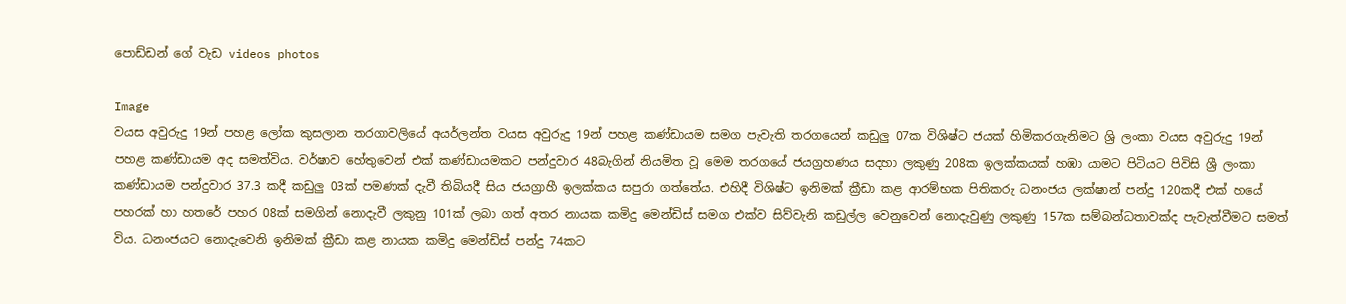පොඩ්ඩන් ගේ වැඩ videos photos

Image
වයස අවුරුදු 19න් පහළ ලෝක කුසලාන තරගාවලියේ අයර්ලන්ත වයස අවුරුදු 19න් පහළ කණ්ඩායම සමග පැවැති තරගයෙන් කඩුලු 07ක විශිෂ්ට ජයක් හිමිකරගැනිමට ශ්‍රි ලංකා වයස අවුරුදු 19න් පහළ කණ්ඩායම අද සමත්විය. වර්ෂාව හේතුවෙන් එක් කණ්ඩායමකට පන්දුවාර 48බැගින් නියමිත වූ මෙම තරගයේ ජයග්‍රහණය සදහා ලකුණු 208ක ඉලක්කයක් හඹා යාමට පිටියට පිවිසි ශ්‍රී ලංකා කණ්ඩායම පන්දුවාර 37.3 කදී කඩුලු 03ක් පමණක් දැවී තිබියදී සිය ජයග්‍රාහී ඉලක්කය සපුරා ගත්තේය. එහිදී විශිෂ්ට ඉනිමක් ක්‍රීඩා කළ ආරම්භක පිතිකරු ධනංජය ලක්ෂාන් පන්දු 120කදී එක් හයේ පහරක් හා හතරේ පහර 08ක් සමගින් නොදැවී ලකුනු 101ක් ලබා ගත් අතර නායක කමිදු මෙන්ඩිස් සමග එක්ව සිව්වැනි කඩුල්ල වෙනුවෙන් නොදැවුණු ලකුණු 157ක සම්බන්ධතාවක්ද පැවැත්වීමට සමත් විය. ධනංජයට නොදැවෙනි ඉනිමක් ක්‍රීඩා කළ නායක කමිදු මෙන්ඩිස් පන්දු 74කට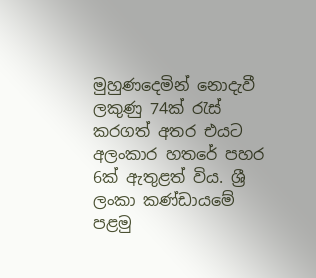මුහුණදෙමින් නොදැවී ලකුණු 74ක් රැස් කරගත් අතර එයට අලංකාර හතරේ පහර 6ක් ඇතුළත් විය. ශ්‍රී ලංකා කණ්ඩායමේ පළමු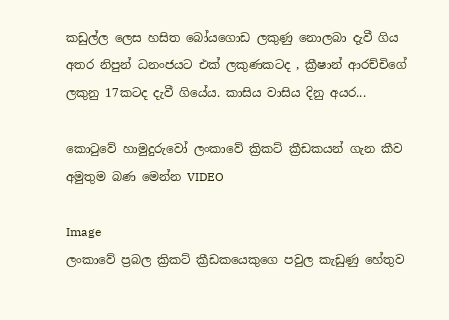කඩුල්ල ලෙස හසිත බෝයගොඩ ලකුණු නොලබා දැවී ගිය අතර නිපුන් ධනංජයට එක් ලකුණකටද , ක්‍රීෂාන් ආරච්චිගේ ලකුනු 17කටද දැවී ගියේය. කාසිය වාසිය දිනු අයර...

කොටුවේ හාමුදුරුවෝ ලංකාවේ ක්‍රිකට් ක්‍රීඩකයන් ගැන කීව අමුතුම බණ මෙන්න VIDEO

Image
ලංකාවේ ප්‍රබල ක්‍රිකට් ක්‍රීඩකයෙකුගෙ පවුල කැඩුණු හේතුව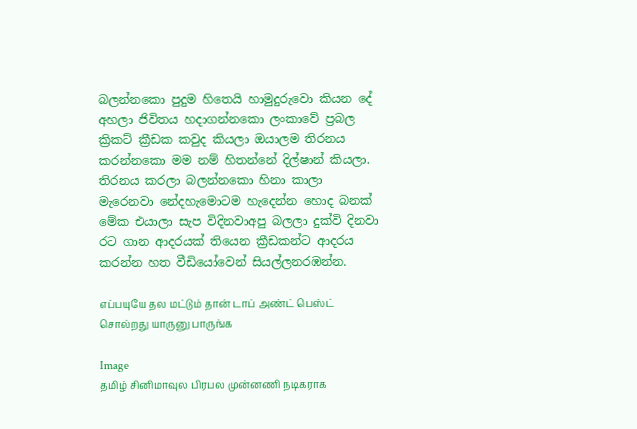බලන්නකො පුදුම හිතෙයි හාමුදුරුවො කියන දේ අහලා ජිවිතය හදාගන්නකො ලංකාවේ ප්‍රබල ක්‍රිකට් ක්‍රීඩක කවුද කියලා ඔයාලම තිරනය කරන්නකො මම නම් හිතන්නේ දිල්‍ෂාන් කියලා. තිරනය කරලා බලන්නකො හිනා කාලා මැරෙනවා නේදහැමොටම හැදෙන්න හොද බනක් මේක එයාලා සැප විදිනවාඅපු බලලා දුක්වි දිනවා රට ගාන ආදරයක් තියෙන ක්‍රීඩකන්ට ආදරය කරන්න හත වීඩියෝවෙන් සියල්ලනරඹන්න.

எப்பயுயே தல மட்டும் தான் டாப் அண்ட் பெஸ்ட் சொல்றது யாருனு பாருங்க

Image
தமிழ் சினிமாவுல பிரபல முன்னணி நடிகராக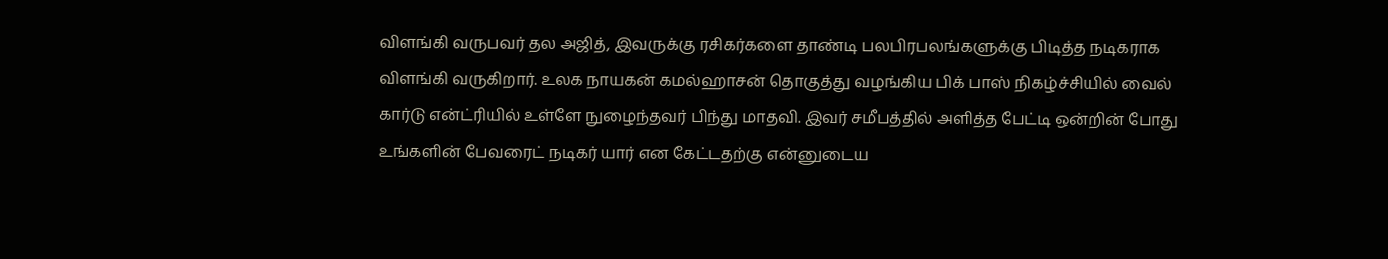விளங்கி வருபவர் தல அஜித், இவருக்கு ரசிகர்களை தாண்டி பலபிரபலங்களுக்கு பிடித்த நடிகராக விளங்கி வருகிறார். உலக நாயகன் கமல்ஹாசன் தொகுத்து வழங்கிய பிக் பாஸ் நிகழ்ச்சியில் வைல் கார்டு என்ட்ரியில் உள்ளே நுழைந்தவர் பிந்து மாதவி. இவர் சமீபத்தில் அளித்த பேட்டி ஒன்றின் போது உங்களின் பேவரைட் நடிகர் யார் என கேட்டதற்கு என்னுடைய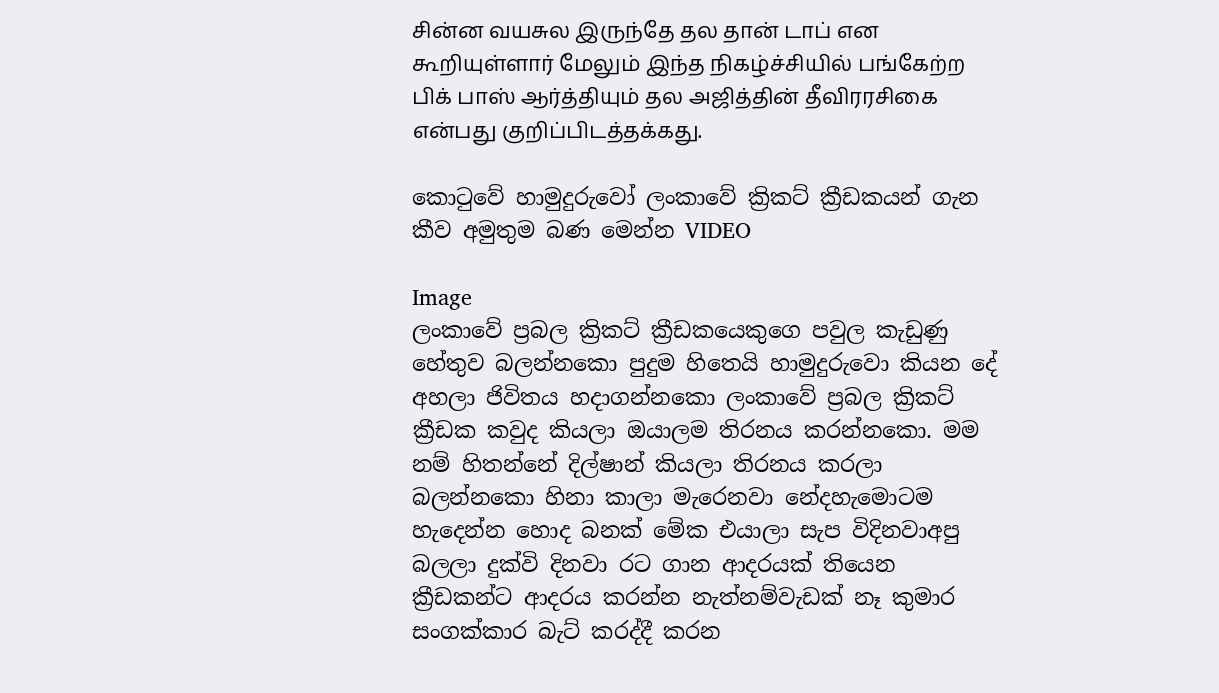சின்ன வயசுல இருந்தே தல தான் டாப் என கூறியுள்ளார் மேலும் இந்த நிகழ்ச்சியில் பங்கேற்ற பிக் பாஸ் ஆர்த்தியும் தல அஜித்தின் தீவிரரசிகை என்பது குறிப்பிடத்தக்கது.

කොටුවේ හාමුදුරුවෝ ලංකාවේ ක්‍රිකට් ක්‍රීඩකයන් ගැන කීව අමුතුම බණ මෙන්න VIDEO

Image
ලංකාවේ ප්‍රබල ක්‍රිකට් ක්‍රීඩකයෙකුගෙ පවුල කැඩුණු හේතුව බලන්නකො පුදුම හිතෙයි හාමුදුරුවො කියන දේ අහලා ජිවිතය හදාගන්නකො ලංකාවේ ප්‍රබල ක්‍රිකට් ක්‍රීඩක කවුද කියලා ඔයාලම තිරනය කරන්නකො. මම නම් හිතන්නේ දිල්‍ෂාන් කියලා තිරනය කරලා බලන්නකො හිනා කාලා මැරෙනවා නේදහැමොටම හැදෙන්න හොද බනක් මේක එයාලා සැප විදිනවාඅපු බලලා දුක්වි දිනවා රට ගාන ආදරයක් තියෙන ක්‍රීඩකන්ට ආදරය කරන්න නැත්නම්වැඩක් නෑ කුමාර සංගක්කාර බැට් කරද්දී කරන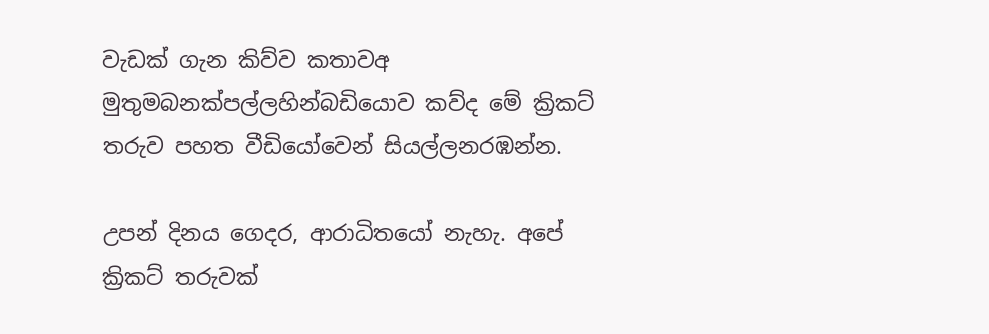වැඩක් ගැන කිව්ව කතාවඅ මුතුමබනක්පල්ලහින්බඩියොව කව්ද මේ ක්‍රිකට් තරුව පහත වීඩියෝවෙන් සියල්ලනරඹන්න.

උපන් දිනය ගෙදර, ආරාධිතයෝ නැහැ. අපේ ක්‍රිකට් තරුවක්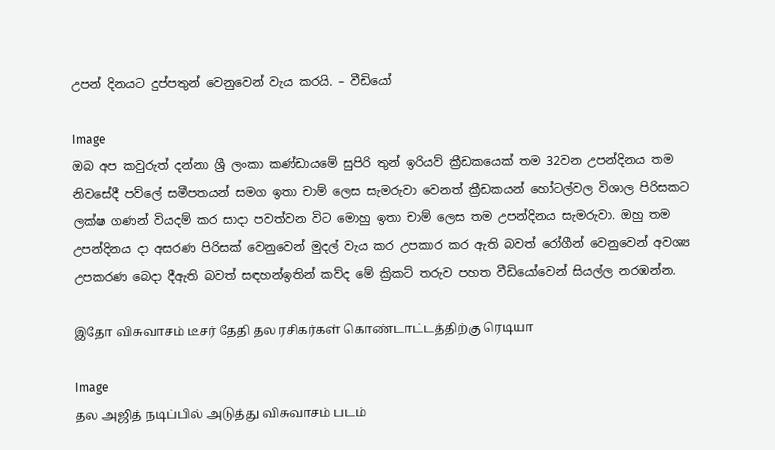උපන් දිනයට දුප්පතුන් වෙනුවෙන් වැය කරයි. – වීඩියෝ

Image
ඔබ අප කවුරුත් දන්නා ශ්‍රී ලංකා කණ්ඩායමේ සුපිරි තුන් ඉරියව් ක්‍රීඩකයෙක් තම 32වන උපන්දිනය තම නිවසේදී පව්ලේ සමීපතයන් සමග ඉතා චාම් ලෙස සැමරුවා වෙනත් ක්‍රීඩකයන් හෝටල්වල විශාල පිරිසකට ලක්ෂ ගණන් වියදම් කර සාදා පවත්වන විට මොහු ඉතා චාම් ලෙස තම උපන්දිනය සැමරුවා. ඔහු තම උපන්දිනය දා අසරණ පිරිසක් වෙනුවෙන් මුදල් වැය කර උපකාර කර ඇති බවත් රෝගීන් වෙනුවෙන් අවශ්‍ය උපකරණ බෙදා දීඇති බවත් සඳහන්ඉතින් කව්ද මේ ක්‍රිකට් තරුව පහත වීඩියෝවෙන් සියල්ල නරඹන්න.

இதோ விசுவாசம் டீசர் தேதி தல ரசிகர்கள் கொண்டாட்டத்திற்கு ரெடியா

Image
தல அஜித் நடிப்பில் அடுத்து விசுவாசம் படம்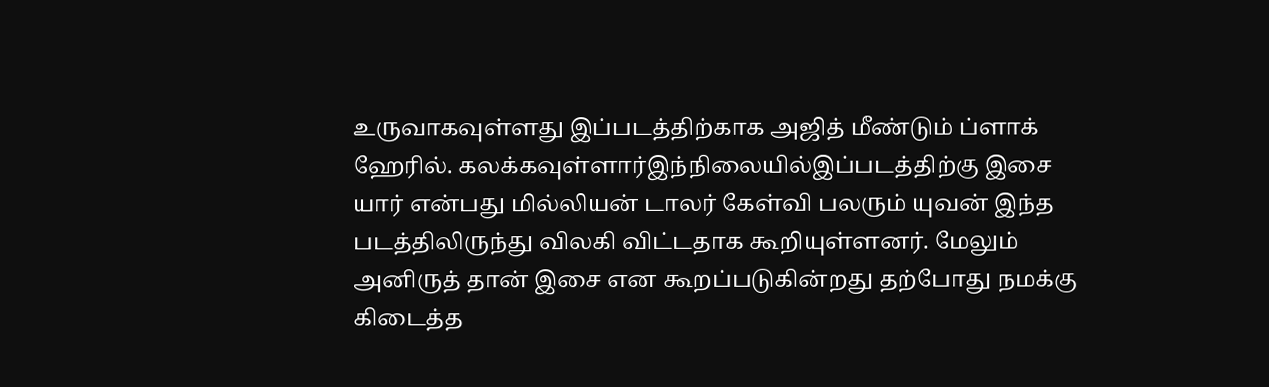உருவாகவுள்ளது இப்படத்திற்காக அஜித் மீண்டும் ப்ளாக் ஹேரில். கலக்கவுள்ளார்இந்நிலையில்இப்படத்திற்கு இசை யார் என்பது மில்லியன் டாலர் கேள்வி பலரும் யுவன் இந்த படத்திலிருந்து விலகி விட்டதாக கூறியுள்ளனர். மேலும் அனிருத் தான் இசை என கூறப்படுகின்றது தற்போது நமக்கு கிடைத்த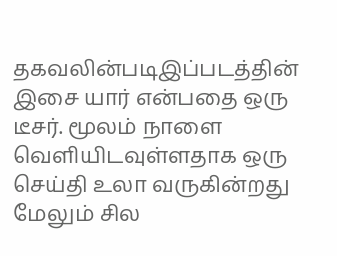தகவலின்படிஇப்படத்தின் இசை யார் என்பதை ஒரு டீசர். மூலம் நாளை வெளியிடவுள்ளதாக ஒரு செய்தி உலா வருகின்றது மேலும் சில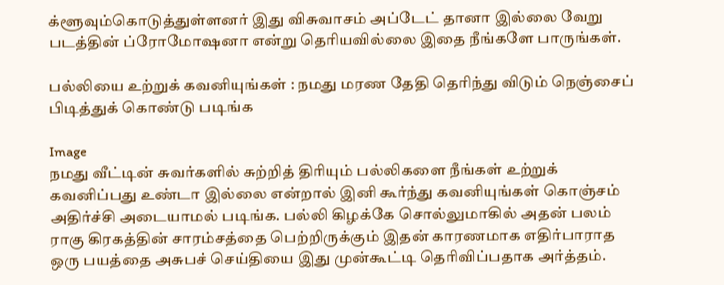க்ளூவும்கொடுத்துள்ளனர் இது விசுவாசம் அப்டேட் தானா இல்லை வேறு படத்தின் ப்ரோமோஷனா என்று தெரியவில்லை இதை நீங்களே பாருங்கள்.

பல்லியை உற்றுக் கவனியுங்கள் : நமது மரண தேதி தெரிந்து விடும் நெஞ்சைப் பிடித்துக் கொண்டு படிங்க

Image
நமது வீட்டின் சுவர்களில் சுற்றித் திரியும் பல்லிகளை நீங்கள் உற்றுக் கவனிப்பது உண்டா இல்லை என்றால் இனி கூர்ந்து கவனியுங்கள் கொஞ்சம் அதிர்ச்சி அடையாமல் படிங்க. பல்லி கிழக்கே சொல்லுமாகில் அதன் பலம் ராகு கிரகத்தின் சாரம்சத்தை பெற்றிருக்கும் இதன் காரணமாக எதிர்பாராத ஒரு பயத்தை அசுபச் செய்தியை இது முன்கூட்டி தெரிவிப்பதாக அர்த்தம்.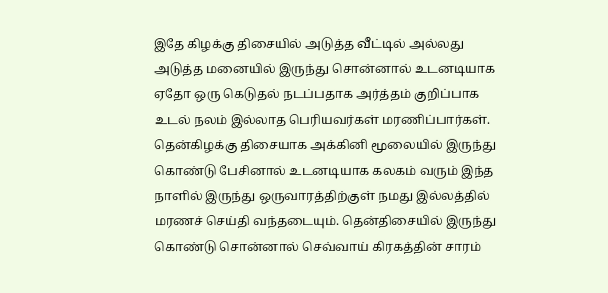இதே கிழக்கு திசையில் அடுத்த வீட்டில் அல்லது அடுத்த மனையில் இருந்து சொன்னால் உடனடியாக ஏதோ ஒரு கெடுதல் நடப்பதாக அர்த்தம் குறிப்பாக உடல் நலம் இல்லாத பெரியவர்கள் மரணிப்பார்கள். தென்கிழக்கு திசையாக அக்கினி மூலையில் இருந்து கொண்டு பேசினால் உடனடியாக கலகம் வரும் இந்த நாளில் இருந்து ஒருவாரத்திற்குள் நமது இல்லத்தில் மரணச் செய்தி வந்தடையும். தென்திசையில் இருந்து கொண்டு சொன்னால் செவ்வாய் கிரகத்தின் சாரம்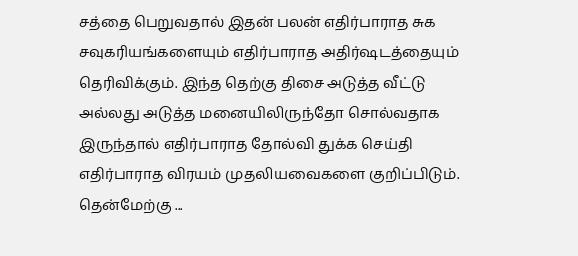சத்தை பெறுவதால் இதன் பலன் எதிர்பாராத சுக சவுகரியங்களையும் எதிர்பாராத அதிர்ஷடத்தையும் தெரிவிக்கும். இந்த தெற்கு திசை அடுத்த வீட்டு அல்லது அடுத்த மனையிலிருந்தோ சொல்வதாக இருந்தால் எதிர்பாராத தோல்வி துக்க செய்தி எதிர்பாராத விரயம் முதலியவைகளை குறிப்பிடும். தென்மேற்கு ...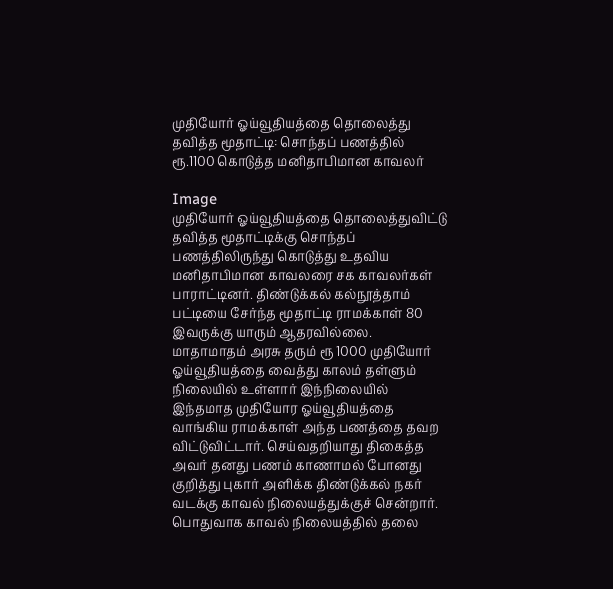முதியோர் ஓய்வூதியத்தை தொலைத்து தவித்த மூதாட்டி: சொந்தப் பணத்தில் ரூ.1100 கொடுத்த மனிதாபிமான காவலர்

Image
முதியோர் ஓய்வூதியத்தை தொலைத்துவிட்டு தவித்த மூதாட்டிக்கு சொந்தப் பணத்திலிருந்து கொடுத்து உதவிய மனிதாபிமான காவலரை சக காவலர்கள் பாராட்டினர். திண்டுக்கல் கல்நூத்தாம் பட்டியை சேர்ந்த மூதாட்டி ராமக்காள் 80 இவருக்கு யாரும் ஆதரவில்லை. மாதாமாதம் அரசு தரும் ரூ 1000 முதியோர் ஓய்வூதியத்தை வைத்து காலம் தள்ளும் நிலையில் உள்ளார் இந்நிலையில் இந்தமாத முதியோர ஓய்வூதியத்தை வாங்கிய ராமக்காள் அந்த பணத்தை தவற விட்டுவிட்டார். செய்வதறியாது திகைத்த அவர் தனது பணம் காணாமல் போனது குறித்து புகார் அளிக்க திண்டுக்கல் நகர் வடக்கு காவல் நிலையத்துக்குச் சென்றார். பொதுவாக காவல் நிலையத்தில் தலை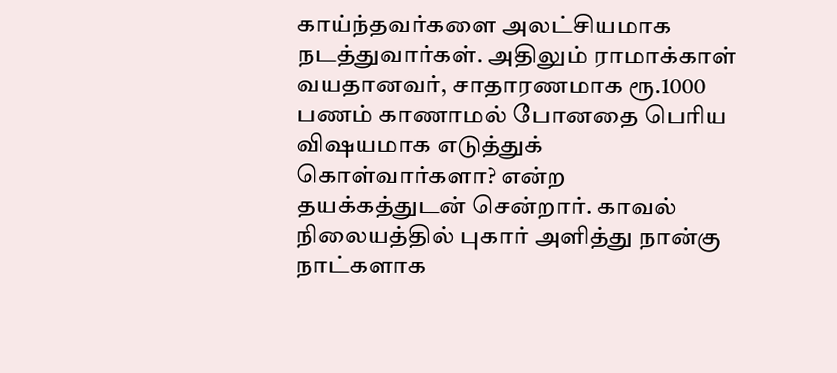காய்ந்தவர்களை அலட்சியமாக நடத்துவார்கள். அதிலும் ராமாக்காள் வயதானவர், சாதாரணமாக ரூ.1000 பணம் காணாமல் போனதை பெரிய விஷயமாக எடுத்துக் கொள்வார்களா? என்ற தயக்கத்துடன் சென்றார். காவல் நிலையத்தில் புகார் அளித்து நான்கு நாட்களாக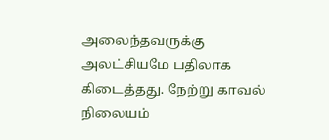அலைந்தவருக்கு அலட்சியமே பதிலாக கிடைத்தது. நேற்று காவல் நிலையம்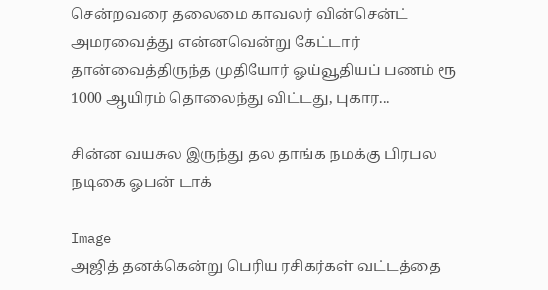சென்றவரை தலைமை காவலர் வின்சென்ட் அமரவைத்து என்னவென்று கேட்டார் தான்வைத்திருந்த முதியோர் ஓய்வூதியப் பணம் ரூ 1000 ஆயிரம் தொலைந்து விட்டது, புகார...

சின்ன வயசுல இருந்து தல தாங்க நமக்கு பிரபல நடிகை ஓபன் டாக்

Image
அஜித் தனக்கென்று பெரிய ரசிகர்கள் வட்டத்தை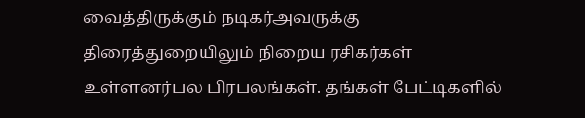வைத்திருக்கும் நடிகர்அவருக்கு திரைத்துறையிலும் நிறைய ரசிகர்கள் உள்ளனர்பல பிரபலங்கள். தங்கள் பேட்டிகளில்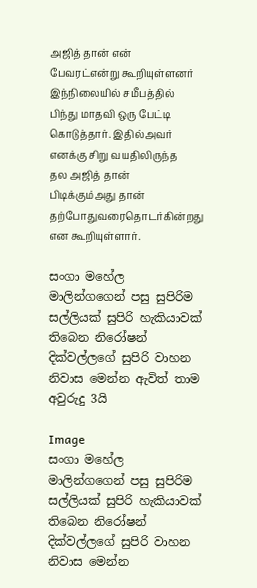அஜித் தான் என் பேவரட்என்று கூறியுள்ளனர் இந்நிலையில் சமீபத்தில் பிந்து மாதவி ஒரு பேட்டி கொடுத்தார். இதில்அவர் எனக்கு சிறு வயதிலிருந்த தல அஜித் தான் பிடிக்கும்அது தான் தற்போதுவரைதொடர்கின்றது என கூறியுள்ளார்.

සංගා මහේල මාලින්ගගෙන් පසු සුපිරිම සල්ලියක් සුපිරි හැකියාවක් තිබෙන නිරෝෂන් දික්වල්ලගේ සුපිරි වාහන නිවාස මෙන්න ඇවිත් තාම අවුරුදු 3යි

Image
සංගා මහේල මාලින්ගගෙන් පසු සුපිරිම සල්ලියක් සුපිරි හැකියාවක් තිබෙන නිරෝෂන් දික්වල්ලගේ සුපිරි වාහන නිවාස මෙන්න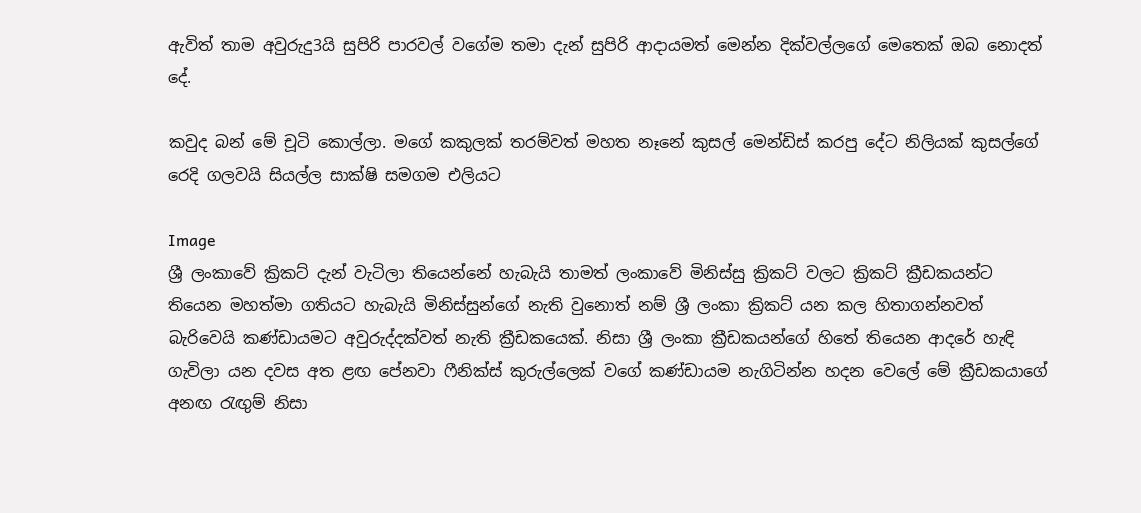ඇවිත් තාම අවුරුදු3යි සුපිරි පාරවල් වගේම තමා දැන් සුපිරි ආදායමත් මෙන්න දික්වල්ලගේ මෙතෙක් ඔබ නොදත් දේ.

කවුද බන් මේ චූටි කොල්ලා. මගේ කකුලක් තරම්වත් මහත නෑනේ කුසල් මෙන්ඩිස් කරපු දේට නිලියක් කුසල්ගේ රෙදි ගලවයි සියල්ල සාක්ෂි සමගම එලියට

Image
ශ්‍රී ලංකාවේ ක්‍රිකට් දැන් වැටිලා තියෙන්නේ හැබැයි තාමත් ලංකාවේ මිනිස්සු ක්‍රිකට් වලට ක්‍රිකට් ක්‍රීඩකයන්ට තියෙන මහත්මා ගතියට හැබැයි මිනිස්සුන්ගේ නැති වුනොත් නම් ශ්‍රී ලංකා ක්‍රිකට් යන කල හිතාගන්නවත් බැරිවෙයි කණ්ඩායමට අවුරුද්දක්වත් නැති ක්‍රීඩකයෙක්. නිසා ශ්‍රී ලංකා ක්‍රීඩකයන්ගේ හිතේ තියෙන ආදරේ හැඳි ගැවිලා යන දවස අත ළඟ පේනවා ෆීනික්ස් කුරුල්ලෙක් වගේ කණ්ඩායම නැගිටින්න හදන වෙලේ මේ ක්‍රීඩකයාගේ අනඟ රැඟුම් නිසා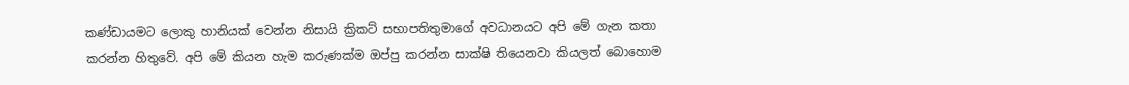කණ්ඩායමට ලොකු හානියක් වෙන්න නිසායි ක්‍රිකට් සභාපතිතුමාගේ අවධානයට අපි මේ ගැන කතා කරන්න හිතුවේ. අපි මේ කියන හැම කරුණක්ම ඔප්පු කරන්න සාක්ෂි තියෙනවා කියලත් බොහොම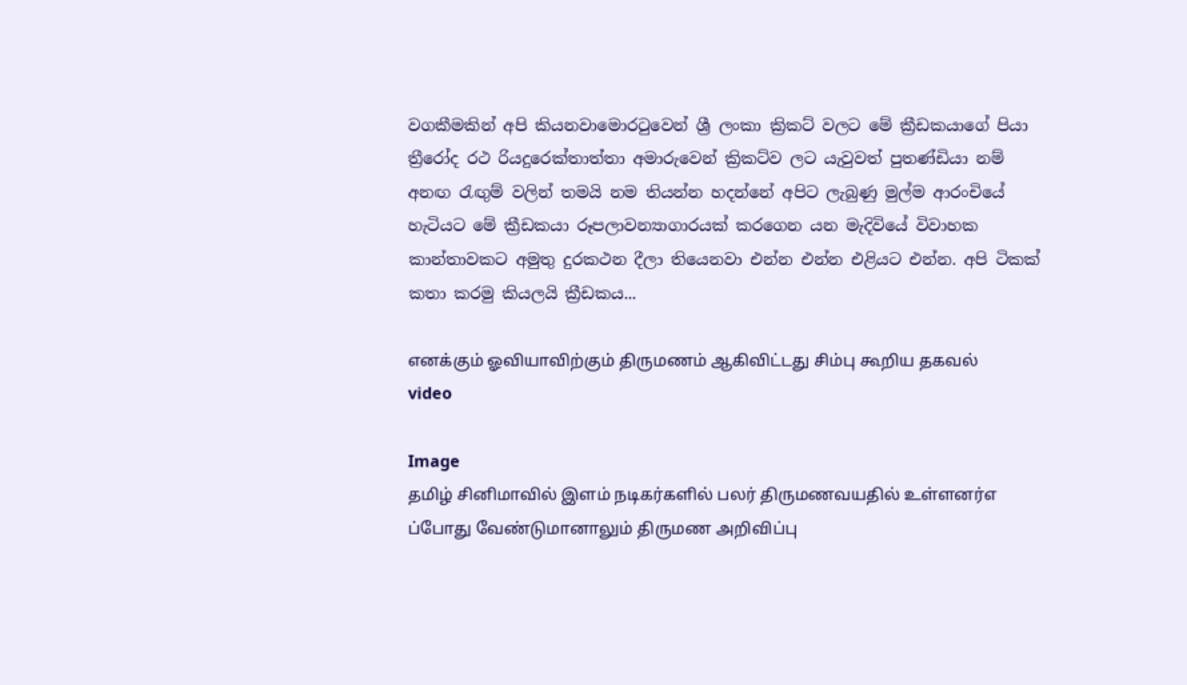වගකීමකින් අපි කියනවාමොරටුවෙන් ශ්‍රී ලංකා ක්‍රිකට් වලට මේ ක්‍රීඩකයාගේ පියා ත්‍රීරෝද රථ රියදුරෙක්තාත්තා අමාරුවෙන් ක්‍රිකට්ව ලට යැවුවත් පුතණ්ඩියා නම් අනඟ රැඟුම් වලින් තමයි නම තියන්න හදන්නේ අපිට ලැබුණු මුල්ම ආරංචියේ හැටියට මේ ක්‍රීඩකයා රූපලාවන්‍යාගාරයක් කරගෙන යන මැදිවියේ විවාහක කාන්තාවකට අමුතු දුරකථන දීලා තියෙනවා එන්න එන්න එළියට එන්න. අපි ටිකක් කතා කරමු කියලයි ක්‍රීඩකය...

எனக்கும் ஓவியாவிற்கும் திருமணம் ஆகிவிட்டது சிம்பு கூறிய தகவல் video

Image
தமிழ் சினிமாவில் இளம் நடிகர்களில் பலர் திருமணவயதில் உள்ளனர்எ ப்போது வேண்டுமானாலும் திருமண அறிவிப்பு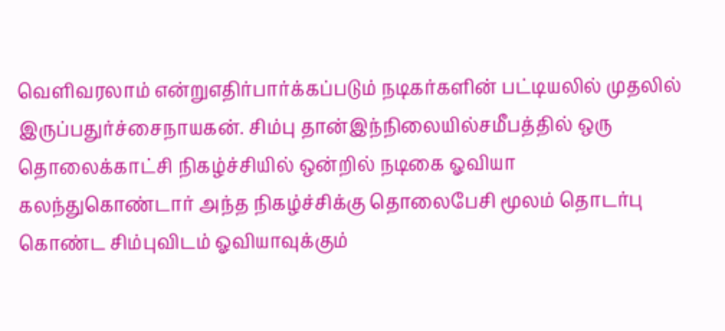வெளிவரலாம் என்றுஎதிர்பார்க்கப்படும் நடிகர்களின் பட்டியலில் முதலில் இருப்பதுர்ச்சைநாயகன். சிம்பு தான்இந்நிலையில்சமீபத்தில் ஒரு தொலைக்காட்சி நிகழ்ச்சியில் ஒன்றில் நடிகை ஓவியா கலந்துகொண்டார் அந்த நிகழ்ச்சிக்கு தொலைபேசி மூலம் தொடர்பு கொண்ட சிம்புவிடம் ஓவியாவுக்கும்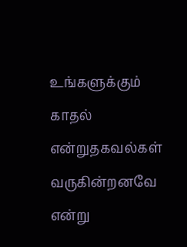உங்களுக்கும் காதல் என்றுதகவல்கள் வருகின்றனவே என்று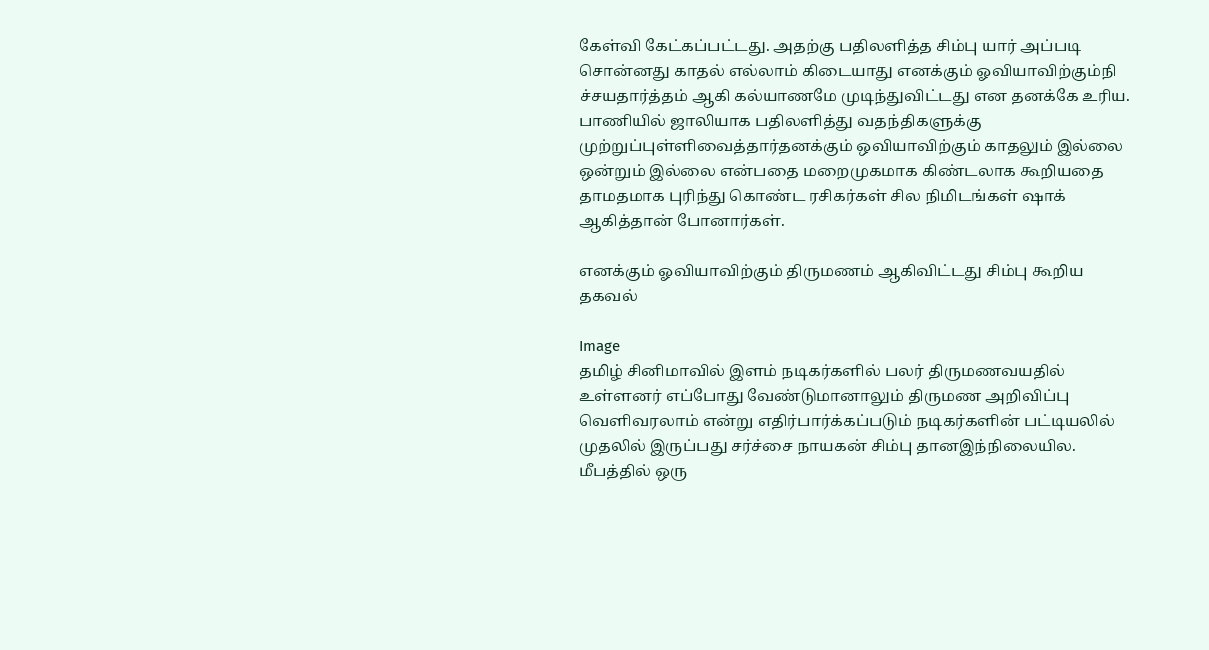கேள்வி கேட்கப்பட்டது. அதற்கு பதிலளித்த சிம்பு யார் அப்படி சொன்னது காதல் எல்லாம் கிடையாது எனக்கும் ஓவியாவிற்கும்நி ச்சயதார்த்தம் ஆகி கல்யாணமே முடிந்துவிட்டது என தனக்கே உரிய. பாணியில் ஜாலியாக பதிலளித்து வதந்திகளுக்கு முற்றுப்புள்ளிவைத்தார்தனக்கும் ஒவியாவிற்கும் காதலும் இல்லை ஒன்றும் இல்லை என்பதை மறைமுகமாக கிண்டலாக கூறியதை தாமதமாக புரிந்து கொண்ட ரசிகர்கள் சில நிமிடங்கள் ஷாக் ஆகித்தான் போனார்கள்.

எனக்கும் ஓவியாவிற்கும் திருமணம் ஆகிவிட்டது சிம்பு கூறிய தகவல்

Image
தமிழ் சினிமாவில் இளம் நடிகர்களில் பலர் திருமணவயதில் உள்ளனர் எப்போது வேண்டுமானாலும் திருமண அறிவிப்பு வெளிவரலாம் என்று எதிர்பார்க்கப்படும் நடிகர்களின் பட்டியலில் முதலில் இருப்பது சர்ச்சை நாயகன் சிம்பு தானஇந்நிலையில. மீபத்தில் ஒரு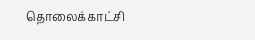தொலைக்காட்சி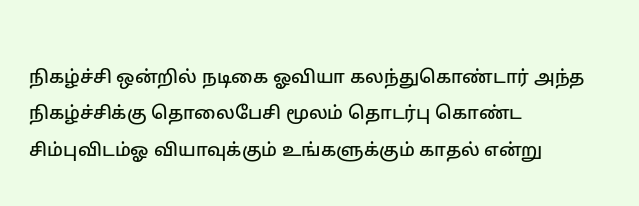நிகழ்ச்சி ஒன்றில் நடிகை ஓவியா கலந்துகொண்டார் அந்த நிகழ்ச்சிக்கு தொலைபேசி மூலம் தொடர்பு கொண்ட சிம்புவிடம்ஓ வியாவுக்கும் உங்களுக்கும் காதல் என்று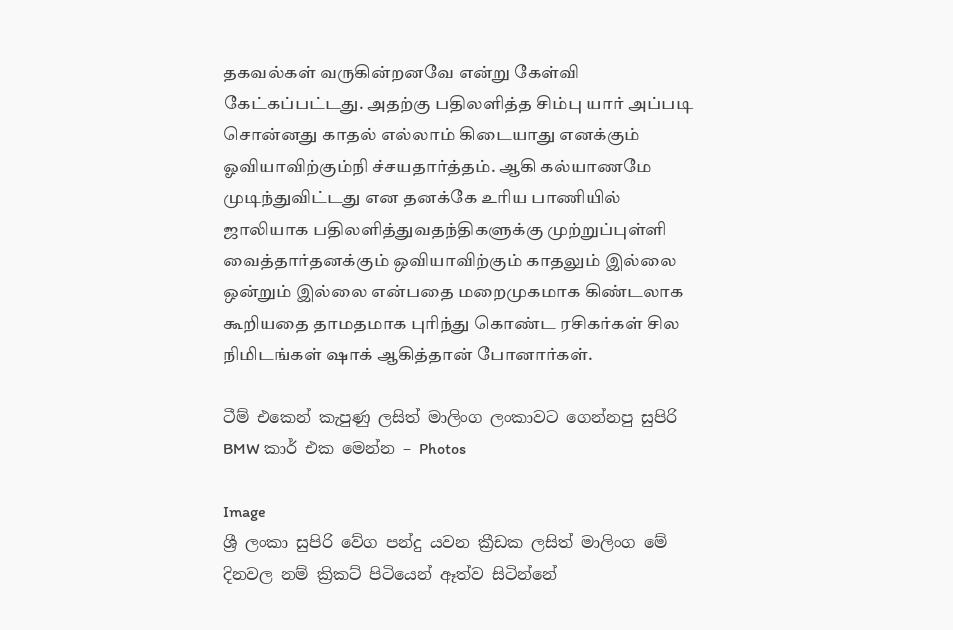தகவல்கள் வருகின்றனவே என்று கேள்வி கேட்கப்பட்டது. அதற்கு பதிலளித்த சிம்பு யார் அப்படி சொன்னது காதல் எல்லாம் கிடையாது எனக்கும் ஓவியாவிற்கும்நி ச்சயதார்த்தம். ஆகி கல்யாணமே முடிந்துவிட்டது என தனக்கே உரிய பாணியில் ஜாலியாக பதிலளித்துவதந்திகளுக்கு முற்றுப்புள்ளி வைத்தார்தனக்கும் ஒவியாவிற்கும் காதலும் இல்லை ஒன்றும் இல்லை என்பதை மறைமுகமாக கிண்டலாக கூறியதை தாமதமாக புரிந்து கொண்ட ரசிகர்கள் சில நிமிடங்கள் ஷாக் ஆகித்தான் போனார்கள்.

ටීම් එකෙන් කැපුණු ලසිත් මාලිංග ලංකාවට ගෙන්නපු සුපිරි BMW කාර් එක මෙන්න – Photos

Image
ශ්‍රී ලංකා සුපිරි වේග පන්දු යවන ක්‍රීඩක ලසිත් මාලිංග මේ දිනවල නම් ක්‍රිකට් පිටියෙන් ඈත්ව සිටින්නේ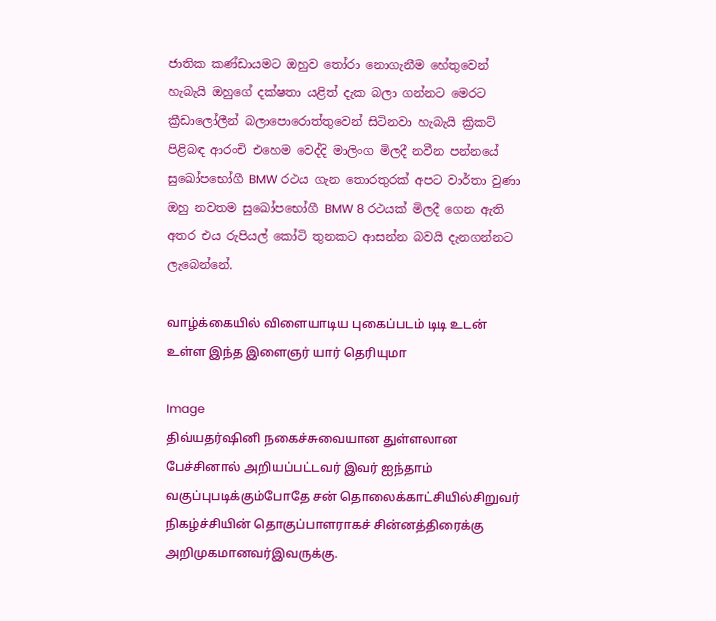ජාතික කණ්ඩායමට ඔහුව තෝරා නොගැනීම හේතුවෙන් හැබැයි ඔහුගේ දක්ෂතා යළිත් දැක බලා ගන්නට මෙරට ක්‍රීඩාලෝලීන් බලාපොරොත්තුවෙන් සිටිනවා හැබැයි ක්‍රිකට් පිළිබඳ ආරංචි එහෙම වෙද්දි මාලිංග මිලදී නවීන පන්නයේ සුඛෝපභෝගී BMW රථය ගැන තොරතුරක් අපට වාර්තා වුණා ඔහු නවතම සුඛෝපභෝගී BMW 8 රථයක් මිලදී ගෙන ඇති අතර එය රුපියල් කෝටි තුනකට ආසන්න බවයි දැනගන්නට ලැබෙන්නේ.

வாழ்க்கையில் விளையாடிய புகைப்படம் டிடி உடன் உள்ள இந்த இளைஞர் யார் தெரியுமா

Image
திவ்யதர்ஷினி நகைச்சுவையான துள்ளலான பேச்சினால் அறியப்பட்டவர் இவர் ஐந்தாம் வகுப்புபடிக்கும்போதே சன் தொலைக்காட்சியில்சிறுவர் நிகழ்ச்சியின் தொகுப்பாளராகச் சின்னத்திரைக்கு அறிமுகமானவர்இவருக்கு.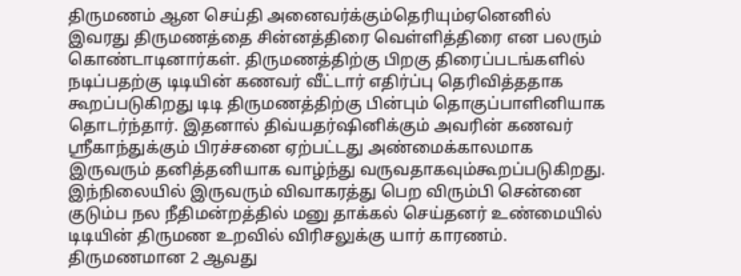திருமணம் ஆன செய்தி அனைவர்க்கும்தெரியும்ஏனெனில் இவரது திருமணத்தை சின்னத்திரை வெள்ளித்திரை என பலரும் கொண்டாடினார்கள். திருமணத்திற்கு பிறகு திரைப்படங்களில் நடிப்பதற்கு டிடியின் கணவர் வீட்டார் எதிர்ப்பு தெரிவித்ததாக கூறப்படுகிறது டிடி திருமணத்திற்கு பின்பும் தொகுப்பாளினியாக தொடர்ந்தார். இதனால் திவ்யதர்ஷினிக்கும் அவரின் கணவர் ஸ்ரீகாந்துக்கும் பிரச்சனை ஏற்பட்டது அண்மைக்காலமாக இருவரும் தனித்தனியாக வாழ்ந்து வருவதாகவும்கூறப்படுகிறது. இந்நிலையில் இருவரும் விவாகரத்து பெற விரும்பி சென்னை குடும்ப நல நீதிமன்றத்தில் மனு தாக்கல் செய்தனர் உண்மையில் டிடியின் திருமண உறவில் விரிசலுக்கு யார் காரணம். திருமணமான 2 ஆவது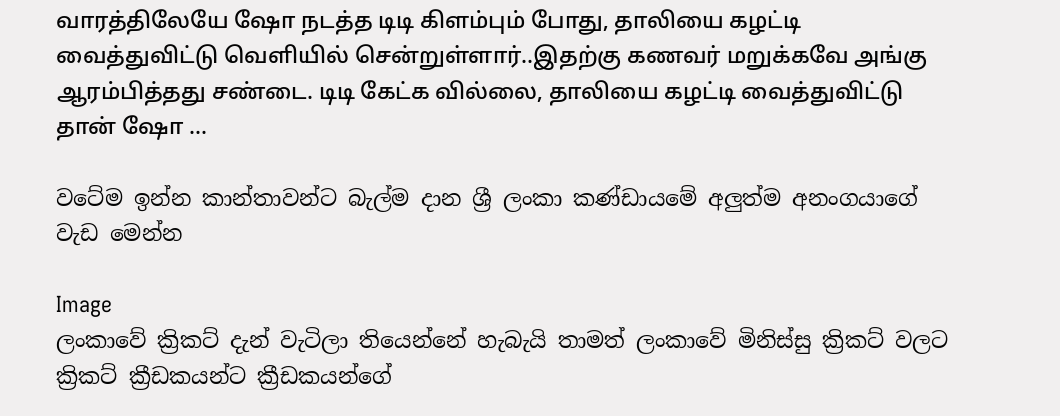வாரத்திலேயே ஷோ நடத்த டிடி கிளம்பும் போது, தாலியை கழட்டி வைத்துவிட்டு வெளியில் சென்றுள்ளார்..இதற்கு கணவர் மறுக்கவே அங்கு ஆரம்பித்தது சண்டை. டிடி கேட்க வில்லை, தாலியை கழட்டி வைத்துவிட்டு தான் ஷோ ...

වටේම ඉන්න කාන්තාවන්ට බැල්ම දාන ශ්‍රී ලංකා කණ්ඩායමේ අලුත්ම අනංගයාගේ වැඩ මෙන්න

Image
ලංකාවේ ක්‍රිකට් දැන් වැටිලා තියෙන්නේ හැබැයි තාමත් ලංකාවේ මිනිස්සු ක්‍රිකට් වලට ක්‍රිකට් ක්‍රීඩකයන්ට ක්‍රීඩකයන්ගේ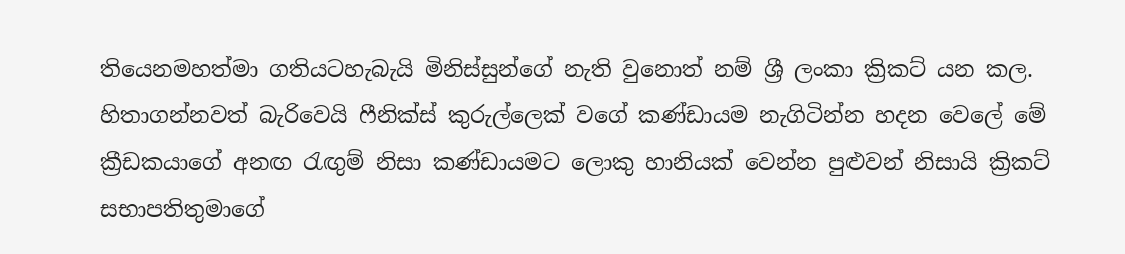තියෙනමහත්මා ගතියටහැබැයි මිනිස්සුන්ගේ නැති වුනොත් නම් ශ්‍රී ලංකා ක්‍රිකට් යන කල. හිතාගන්නවත් බැරිවෙයි ෆීනික්ස් කුරුල්ලෙක් වගේ කණ්ඩායම නැගිටින්න හදන වෙලේ මේ ක්‍රීඩකයාගේ අනඟ රැඟුම් නිසා කණ්ඩායමට ලොකු හානියක් වෙන්න පුළුවන් නිසායි ක්‍රිකට් සභාපතිතුමාගේ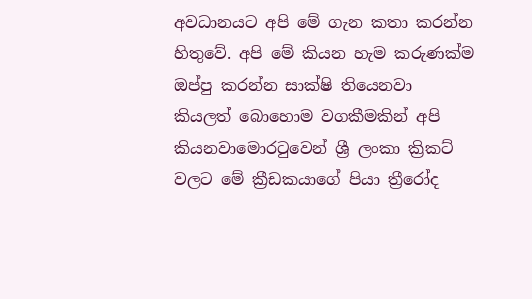අවධානයට අපි මේ ගැන කතා කරන්න හිතුවේ. අපි මේ කියන හැම කරුණක්ම ඔප්පු කරන්න සාක්ෂි තියෙනවා කියලත් බොහොම වගකීමකින් අපි කියනවාමොරටුවෙන් ශ්‍රී ලංකා ක්‍රිකට් වලට මේ ක්‍රීඩකයාගේ පියා ත්‍රීරෝද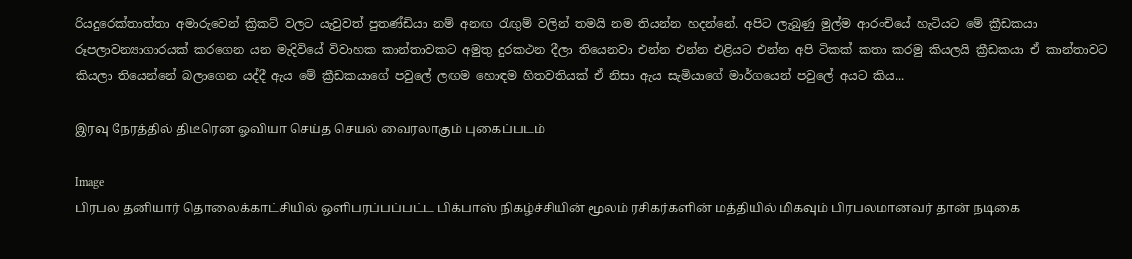රියදුරෙක්තාත්තා අමාරුවෙන් ක්‍රිකට් වලට යැවුවත් පුතණ්ඩියා නම් අනඟ රැඟුම් වලින් තමයි නම තියන්න හදන්නේ. අපිට ලැබුණු මුල්ම ආරංචියේ හැටියට මේ ක්‍රීඩකයා රූපලාවන්‍යාගාරයක් කරගෙන යන මැදිවියේ විවාහක කාන්තාවකට අමුතු දුරකථන දීලා තියෙනවා එන්න එන්න එළියට එන්න අපි ටිකක් කතා කරමු කියලයි ක්‍රීඩකයා ඒ කාන්තාවට කියලා තියෙන්නේ බලාගෙන යද්දී ඇය මේ ක්‍රීඩකයාගේ පවුලේ ලඟම හොඳම හිතවතියක් ඒ නිසා ඇය සැමියාගේ මාර්ගයෙන් පවුලේ අයට කිය...

இரவு நேரத்தில் திடீரென ஓவியா செய்த செயல் வைரலாகும் புகைப்படம்

Image
பிரபல தனியார் தொலைக்காட்சியில் ஒளிபரப்பப்பட்ட பிக்பாஸ் நிகழ்ச்சியின் மூலம் ரசிகர்களின் மத்தியில் மிகவும் பிரபலமானவர் தான் நடிகை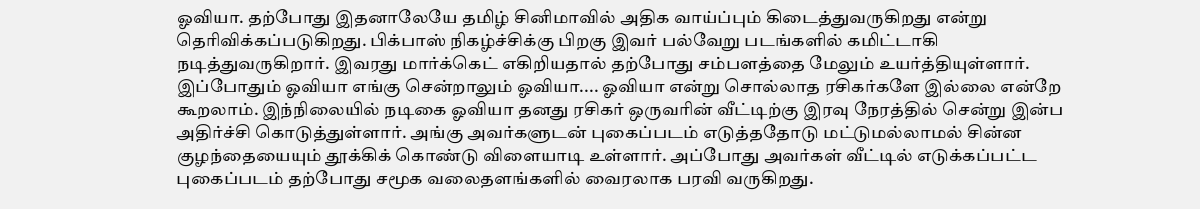ஓவியா. தற்போது இதனாலேயே தமிழ் சினிமாவில் அதிக வாய்ப்பும் கிடைத்துவருகிறது என்று தெரிவிக்கப்படுகிறது. பிக்பாஸ் நிகழ்ச்சிக்கு பிறகு இவர் பல்வேறு படங்களில் கமிட்டாகி நடித்துவருகிறார். இவரது மார்க்கெட் எகிறியதால் தற்போது சம்பளத்தை மேலும் உயர்த்தியுள்ளார். இப்போதும் ஓவியா எங்கு சென்றாலும் ஓவியா.... ஓவியா என்று சொல்லாத ரசிகர்களே இல்லை என்றே கூறலாம். இந்நிலையில் நடிகை ஓவியா தனது ரசிகர் ஒருவரின் வீட்டிற்கு இரவு நேரத்தில் சென்று இன்ப அதிர்ச்சி கொடுத்துள்ளார். அங்கு அவர்களுடன் புகைப்படம் எடுத்ததோடு மட்டுமல்லாமல் சின்ன குழந்தையையும் தூக்கிக் கொண்டு விளையாடி உள்ளார். அப்போது அவர்கள் வீட்டில் எடுக்கப்பட்ட புகைப்படம் தற்போது சமூக வலைதளங்களில் வைரலாக பரவி வருகிறது.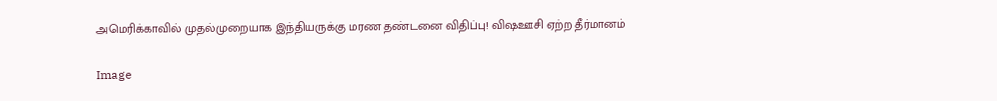அமெரிக்காவில் முதல்முறையாக இந்தியருக்கு மரண தண்டனை விதிப்பு! விஷஊசி ஏற்ற தீர்மானம்

Image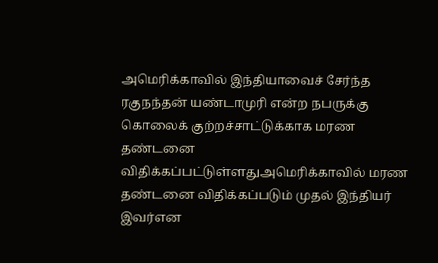அமெரிக்காவில் இந்தியாவைச் சேர்ந்த ரகுநந்தன் யண்டாமுரி என்ற நபருக்கு கொலைக் குற்றச்சாட்டுக்காக மரண தண்டனை விதிக்கப்பட்டுள்ளதுஅமெரிக்காவில் மரண தண்டனை விதிக்கப்படும் முதல் இந்தியர் இவர்என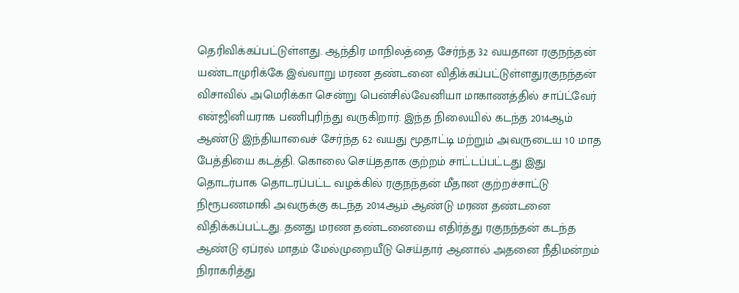தெரிவிக்கப்பட்டுள்ளது. ஆந்திர மாநிலத்தை சேர்ந்த 32 வயதான ரகுநந்தன் யண்டாமுரிக்கே இவ்வாறு மரண தண்டனை விதிக்கப்பட்டுள்ளதுரகுநந்தன் விசாவில் அமெரிக்கா சென்று பென்சில்வேனியா மாகாணத்தில் சாப்ட்வேர் என்ஜினியராக பணிபுரிந்து வருகிறார். இந்த நிலையில் கடந்த 2014ஆம் ஆண்டு இந்தியாவைச் சேர்ந்த 62 வயது மூதாட்டி மற்றும் அவருடைய 10 மாத பேத்தியை கடத்தி. கொலை செய்ததாக குற்றம் சாட்டப்பட்டது இது தொடர்பாக தொடரப்பட்ட வழக்கில் ரகுநந்தன் மீதான குற்றச்சாட்டு நிரூபணமாகி அவருக்கு கடந்த 2014ஆம் ஆண்டு மரண தண்டனை விதிக்கப்பட்டது. தனது மரண தண்டனையை எதிர்த்து ரகுநந்தன் கடந்த ஆண்டு ஏப்ரல் மாதம் மேல்முறையீடு செய்தார் ஆனால் அதனை நீதிமன்றம் நிராகரித்து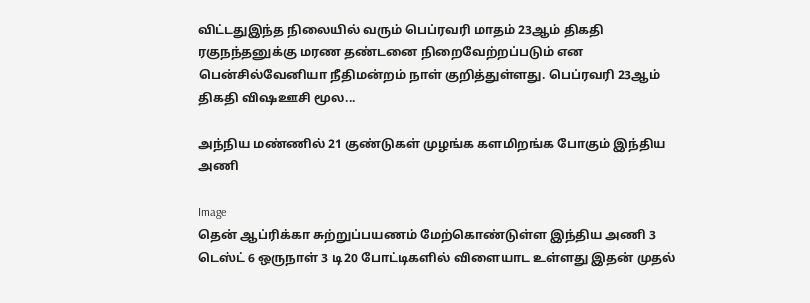விட்டதுஇந்த நிலையில் வரும் பெப்ரவரி மாதம் 23ஆம் திகதி ரகுநந்தனுக்கு மரண தண்டனை நிறைவேற்றப்படும் என பென்சில்வேனியா நீதிமன்றம் நாள் குறித்துள்ளது. பெப்ரவரி 23ஆம் திகதி விஷஊசி மூல...

அந்நிய மண்ணில் 21 குண்டுகள் முழங்க களமிறங்க போகும் இந்திய அணி

Image
தென் ஆப்ரிக்கா சுற்றுப்பயணம் மேற்கொண்டுள்ள இந்திய அணி 3 டெஸ்ட் 6 ஒருநாள் 3 டி20 போட்டிகளில் விளையாட உள்ளது இதன் முதல்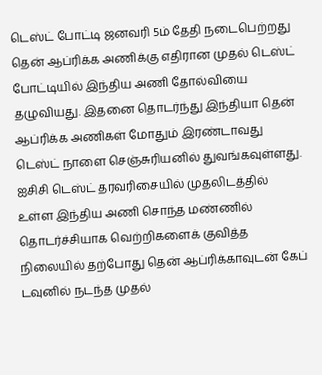டெஸ்ட் போட்டி ஜனவரி 5ம் தேதி நடைபெற்றது தென் ஆப்ரிக்க அணிக்கு எதிரான முதல் டெஸ்ட் போட்டியில் இந்திய அணி தோல்வியை தழுவியது. இதனை தொடர்ந்து இந்தியா தென் ஆப்ரிக்க அணிகள் மோதும் இரண்டாவது டெஸ்ட் நாளை செஞ்சுரியனில் துவங்கவுள்ளது. ஐசிசி டெஸ்ட் தரவரிசையில் முதலிடத்தில் உள்ள இந்திய அணி சொந்த மண்ணில் தொடர்ச்சியாக வெற்றிகளைக் குவித்த நிலையில் தற்போது தென் ஆப்ரிக்காவுடன் கேப் டவுனில் நடந்த முதல்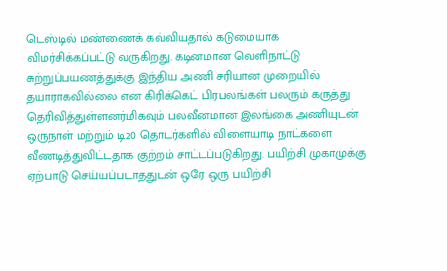டெஸ்டில் மண்ணைக் கவ்வியதால் கடுமையாக விமர்சிக்கப்பட்டு வருகிறது. கடினமான வெளிநாட்டு சுற்றுப்பயணத்துக்கு இந்திய அணி சரியான முறையில் தயாராகவில்லை என கிரிக்கெட் பிரபலங்கள் பலரும் கருத்து தெரிவித்துள்ளனர்மிகவும் பலவீனமான இலங்கை அணியுடன் ஒருநாள் மற்றும் டி20 தொடர்களில் விளையாடி நாட்களை வீணடித்துவிட்டதாக குற்றம் சாட்டப்படுகிறது. பயிற்சி முகாமுக்கு ஏற்பாடு செய்யப்படாததுடன் ஒரே ஒரு பயிற்சி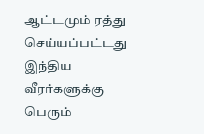ஆட்டமும் ரத்து செய்யப்பட்டது இந்திய வீரர்களுக்கு பெரும்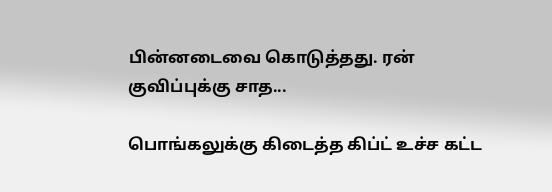பின்னடைவை கொடுத்தது. ரன் குவிப்புக்கு சாத...

பொங்கலுக்கு கிடைத்த கிப்ட் உச்ச கட்ட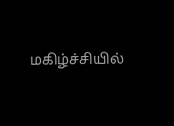மகிழ்ச்சியில்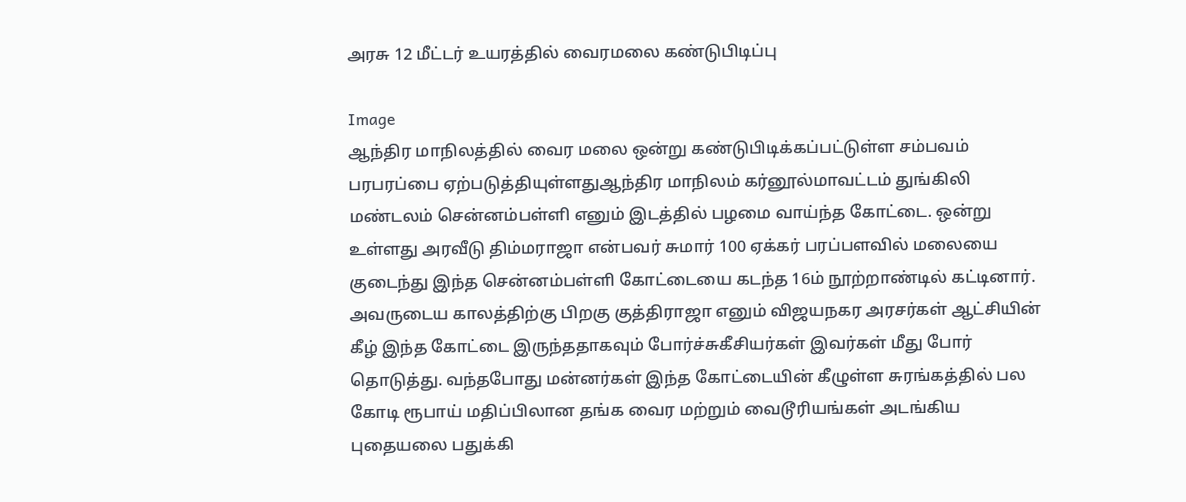அரசு 12 மீட்டர் உயரத்தில் வைரமலை கண்டுபிடிப்பு

Image
ஆந்திர மாநிலத்தில் வைர மலை ஒன்று கண்டுபிடிக்கப்பட்டுள்ள சம்பவம் பரபரப்பை ஏற்படுத்தியுள்ளதுஆந்திர மாநிலம் கர்னூல்மாவட்டம் துங்கிலி மண்டலம் சென்னம்பள்ளி எனும் இடத்தில் பழமை வாய்ந்த கோட்டை. ஒன்று உள்ளது அரவீடு திம்மராஜா என்பவர் சுமார் 100 ஏக்கர் பரப்பளவில் மலையை குடைந்து இந்த சென்னம்பள்ளி கோட்டையை கடந்த 16ம் நூற்றாண்டில் கட்டினார். அவருடைய காலத்திற்கு பிறகு குத்திராஜா எனும் விஜயநகர அரசர்கள் ஆட்சியின் கீழ் இந்த கோட்டை இருந்ததாகவும் போர்ச்சுகீசியர்கள் இவர்கள் மீது போர் தொடுத்து. வந்தபோது மன்னர்கள் இந்த கோட்டையின் கீழுள்ள சுரங்கத்தில் பல கோடி ரூபாய் மதிப்பிலான தங்க வைர மற்றும் வைடூரியங்கள் அடங்கிய புதையலை பதுக்கி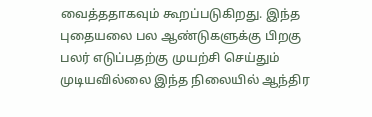வைத்ததாகவும் கூறப்படுகிறது. இந்த புதையலை பல ஆண்டுகளுக்கு பிறகு பலர் எடுப்பதற்கு முயற்சி செய்தும் முடியவில்லை இந்த நிலையில் ஆந்திர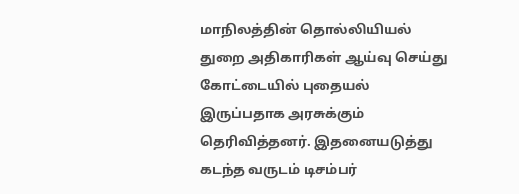மாநிலத்தின் தொல்லியியல் துறை அதிகாரிகள் ஆய்வு செய்து கோட்டையில் புதையல் இருப்பதாக அரசுக்கும் தெரிவித்தனர். இதனையடுத்து கடந்த வருடம் டிசம்பர்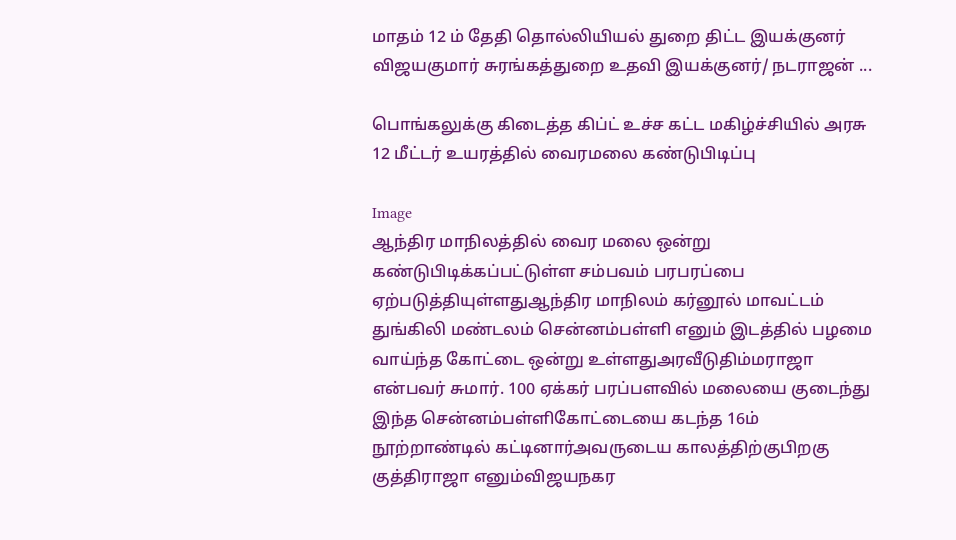மாதம் 12 ம் தேதி தொல்லியியல் துறை திட்ட இயக்குனர் விஜயகுமார் சுரங்கத்துறை உதவி இயக்குனர்/ நடராஜன் ...

பொங்கலுக்கு கிடைத்த கிப்ட் உச்ச கட்ட மகிழ்ச்சியில் அரசு 12 மீட்டர் உயரத்தில் வைரமலை கண்டுபிடிப்பு

Image
ஆந்திர மாநிலத்தில் வைர மலை ஒன்று கண்டுபிடிக்கப்பட்டுள்ள சம்பவம் பரபரப்பை ஏற்படுத்தியுள்ளதுஆந்திர மாநிலம் கர்னூல் மாவட்டம் துங்கிலி மண்டலம் சென்னம்பள்ளி எனும் இடத்தில் பழமை வாய்ந்த கோட்டை ஒன்று உள்ளதுஅரவீடுதிம்மராஜா என்பவர் சுமார். 100 ஏக்கர் பரப்பளவில் மலையை குடைந்து இந்த சென்னம்பள்ளிகோட்டையை கடந்த 16ம் நூற்றாண்டில் கட்டினார்அவருடைய காலத்திற்குபிறகு குத்திராஜா எனும்விஜயநகர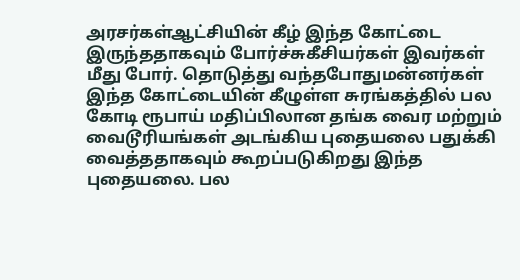அரசர்கள்ஆட்சியின் கீழ் இந்த கோட்டை இருந்ததாகவும் போர்ச்சுகீசியர்கள் இவர்கள் மீது போர். தொடுத்து வந்தபோதுமன்னர்கள் இந்த கோட்டையின் கீழுள்ள சுரங்கத்தில் பல கோடி ரூபாய் மதிப்பிலான தங்க வைர மற்றும் வைடூரியங்கள் அடங்கிய புதையலை பதுக்கி வைத்ததாகவும் கூறப்படுகிறது இந்த புதையலை. பல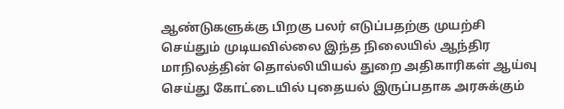ஆண்டுகளுக்கு பிறகு பலர் எடுப்பதற்கு முயற்சி செய்தும் முடியவில்லை இந்த நிலையில் ஆந்திர மாநிலத்தின் தொல்லியியல் துறை அதிகாரிகள் ஆய்வு செய்து கோட்டையில் புதையல் இருப்பதாக அரசுக்கும்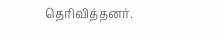தெரிவித்தனர்.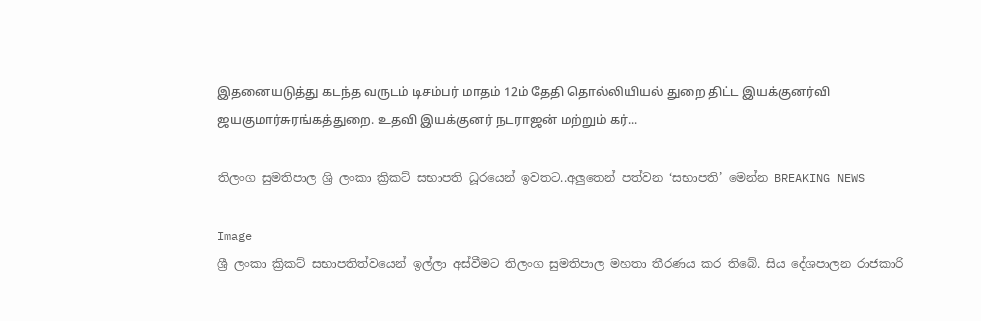இதனையடுத்து கடந்த வருடம் டிசம்பர் மாதம் 12ம் தேதி தொல்லியியல் துறை திட்ட இயக்குனர்வி ஜயகுமார்சுரங்கத்துறை. உதவி இயக்குனர் நடராஜன் மற்றும் கர்...

තිලංග සුමතිපාල ශ්‍රි ලංකා ක්‍රිකට් සභාපති ධූරයෙන් ඉවතට..අලුතෙන් පත්වන ‘සභාපති’ මෙන්න BREAKING NEWS

Image
ශ්‍රී ලංකා ක්‍රිකට් සභාපතිත්වයෙන් ඉල්ලා අස්වීමට තිලංග සුමතිපාල මහතා තීරණය කර තිබේ. සිය දේශපාලන රාජකාරි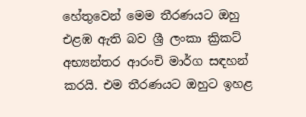හේතුවෙන් මෙම තීරණයට ඔහු එළඹ ඇති බව ශ්‍රී ලංකා ක්‍රිකට් අභ්‍යන්තර ආරංචි මාර්ග සඳහන් කරයි. එම තීරණයට ඔහුට ඉහළ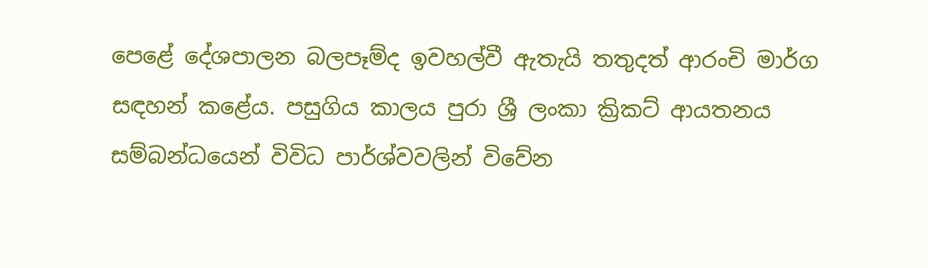පෙළේ දේශපාලන බලපෑම්ද ඉවහල්වී ඇතැයි තතුදත් ආරංචි මාර්ග සඳහන් කළේය. පසුගිය කාලය පුරා ශ්‍රී ලංකා ක්‍රිකට් ආයතනය සම්බන්ධයෙන් විවිධ පාර්ශ්වවලින් විවේන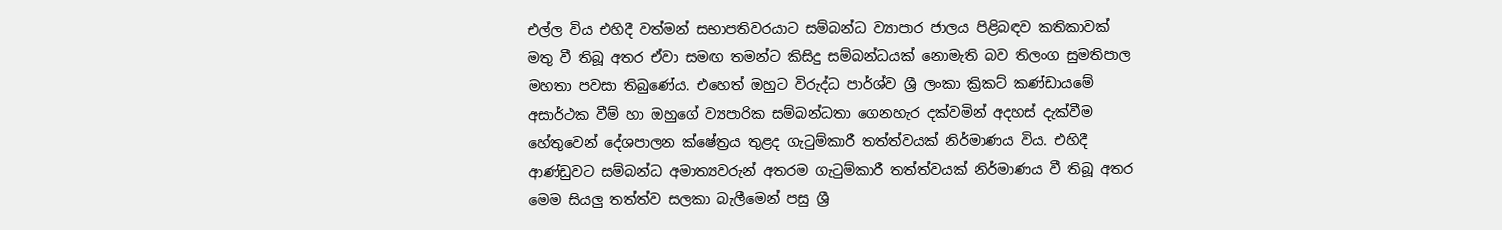එල්ල විය එහිදී වත්මන් සභාපතිවරයාට සම්බන්ධ ව්‍යාපාර ජාලය පිළිබඳව කතිකාවක් මතු වී තිබූ අතර ඒවා සමඟ තමන්ට කිසිදු සම්බන්ධයක් නොමැති බව තිලංග සුමතිපාල මහතා පවසා තිබුණේය. එහෙත් ඔහුට විරුද්ධ පාර්ශ්ව ශ්‍රී ලංකා ක්‍රිකට් කණ්ඩායමේ අසාර්ථක වීම් හා ඔහුගේ ව්‍යපාරික සම්බන්ධතා ගෙනහැර දක්වමින් අදහස් දැක්වීම හේතුවෙන් දේශපාලන ක්ෂේත්‍රය තුළද ගැටුම්කාරී තත්ත්වයක් නිර්මාණය විය. එහිදී ආණ්ඩුවට සම්බන්ධ අමාත්‍යවරුන් අතරම ගැටුම්කාරී තත්ත්වයක් නිර්මාණය වී තිබූ අතර මෙම සියලු තත්ත්ව සලකා බැලීමෙන් පසු ශ්‍රී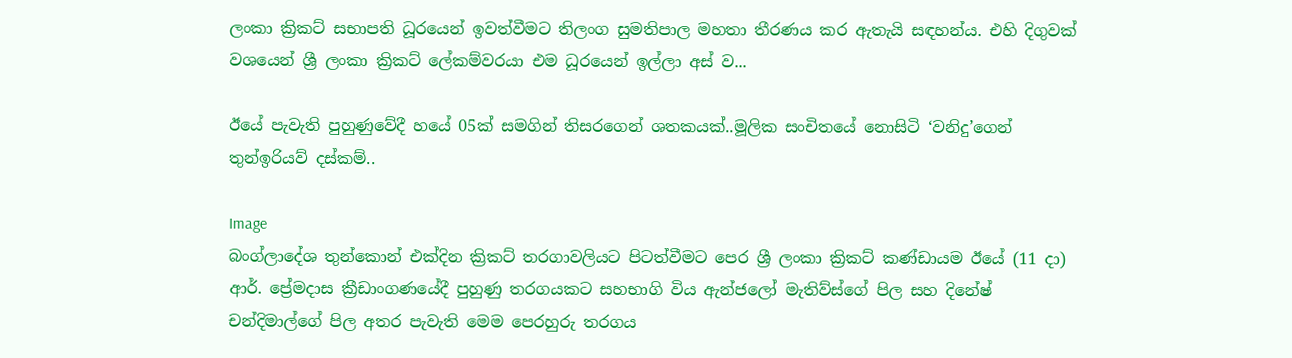ලංකා ක්‍රිකට් සභාපති ධූරයෙන් ඉවත්වීමට තිලංග සුමතිපාල මහතා තීරණය කර ඇතැයි සඳහන්ය. එහි දිගුවක් වශයෙන් ශ්‍රී ලංකා ක්‍රිකට් ලේකම්වරයා එම ධූරයෙන් ඉල්ලා අස් ව...

ඊයේ පැවැති පුහුණුවේදී හයේ 05ක් සමගින් තිසරගෙන් ශතකයක්..මූලික සංචිතයේ නොසිටි ‘වනිදු’ගෙන් තුන්ඉරියව් දස්කම්..

Image
බංග්ලාදේශ තුන්කොන් එක්‌දින ක්‍රිකට්‌ තරගාවලියට පිටත්වීමට පෙර ශ්‍රී ලංකා ක්‍රිකට්‌ කණ්‌ඩායම ඊයේ (11 දා) ආර්. ප්‍රේමදාස ක්‍රීඩාංගණයේදී පුහුණු තරගයකට සහභාගි විය ඇන්ජලෝ මැතිව්ස්‌ගේ පිල සහ දිනේෂ් චන්දිමාල්ගේ පිල අතර පැවැති මෙම පෙරහුරු තරගය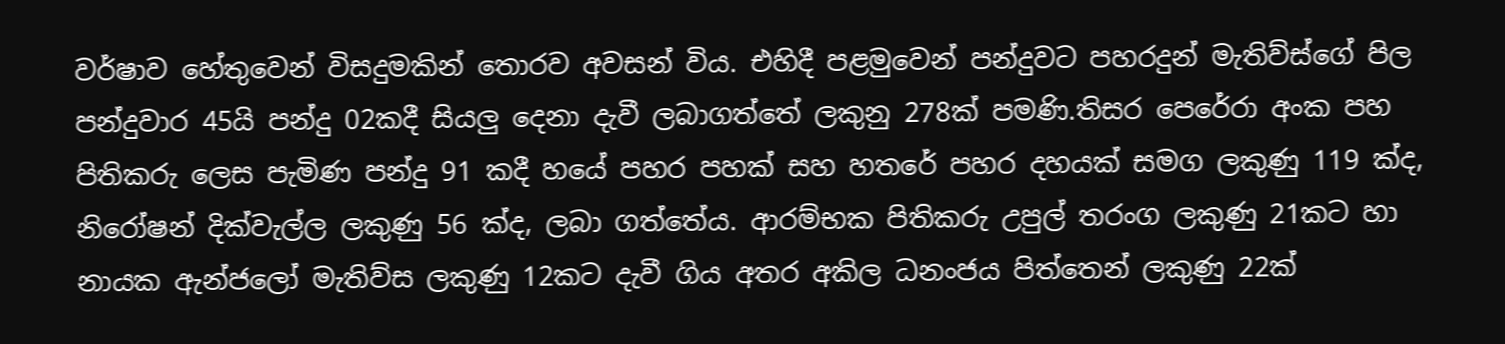වර්ෂාව හේතුවෙන් විසදුමකින් තොරව අවසන් විය. එහිදී පළමුවෙන් පන්දුවට පහරදුන් මැතිව්ස්ගේ පිල පන්දුවාර 45යි පන්දු 02කදී සියලු දෙනා දැවී ලබාගත්තේ ලකුනු 278ක් පමණි.තිසර පෙරේරා අංක පහ පිතිකරු ලෙස පැමිණ පන්දු 91 කදී හයේ පහර පහක්‌ සහ හතරේ පහර දහයක්‌ සමග ලකුණු 119 ක්‌ද, නිරෝෂන් දික්‌වැල්ල ලකුණු 56 ක්‌ද, ලබා ගත්තේය. ආරම්භක පිතිකරු උපුල් තරංග ලකුණු 21කට හා නායක ඇන්ජලෝ මැතිව්ස ලකුණු 12කට දැවී ගිය අතර අකිල ධනංජය පිත්තෙන් ලකුණු 22ක්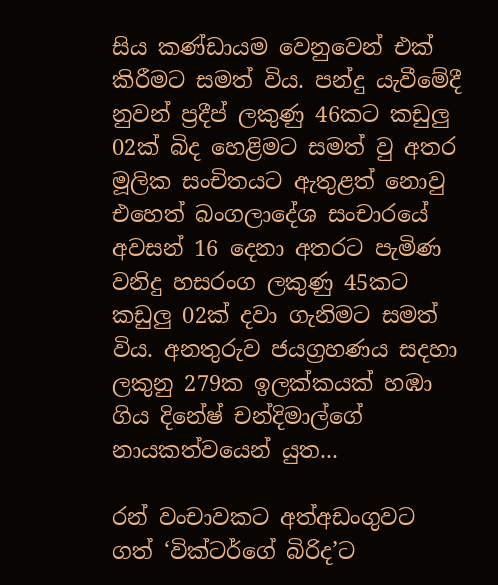සිය කණ්ඩායම වෙනුවෙන් එක් කිරීමට සමත් විය. පන්දු යැවීමේදී නුවන් ප්‍රදීප් ලකුණු 46කට කඩුලු 02ක් බිද හෙළිමට සමත් වු අතර මූලික සංචිතයට ඇතුළත් නොවු එහෙත් බංගලාදේශ සංචාරයේ අවසන් 16 දෙනා අතරට පැමිණ වනිදු හසරංග ලකුණු 45කට කඩුලු 02ක් දවා ගැනිමට සමත් විය. අනතුරුව ජයග්‍රහණය සදහා ලකුනු 279ක ඉලක්කයක් හඹා ගිය දිනේෂ් චන්දිමාල්ගේ නායකත්වයෙන් යුත...

රන් වංචාවකට අත්අඩංගුවට ගත් ‘වික්ටර්ගේ බිරිද’ට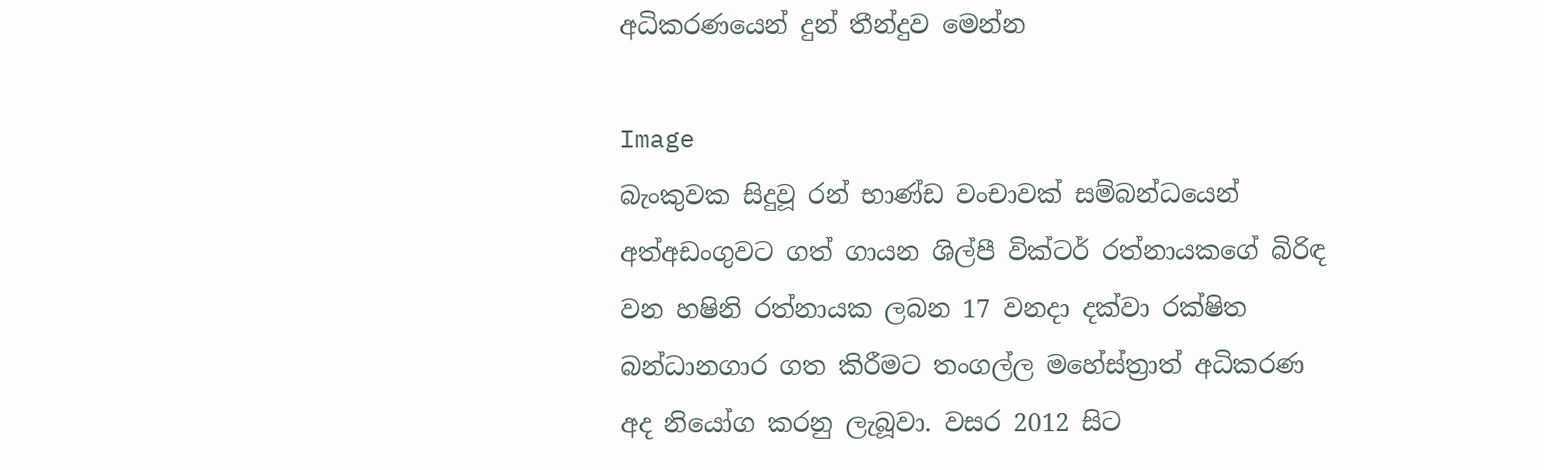අධිකරණයෙන් දුන් තීන්දුව මෙන්න

Image
බැංකුවක සිදුවූ රන් භාණ්ඩ වංචාවක් සම්බන්ධයෙන් අත්අඩංගුවට ගත් ගායන ශිල්පී වික්ටර් රත්නායකගේ බිරිඳ වන හෂිනි රත්නායක ලබන 17 වනදා දක්වා රක්ෂිත බන්ධානගාර ගත කිරීමට තංගල්ල මහේස්ත්‍රාත් අධිකරණ අද නියෝග කරනු ලැබූවා. වසර 2012 සිට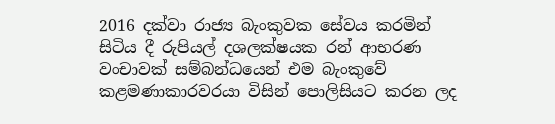2016 දක්වා රාජ්‍ය බැංකුවක සේවය කරමින් සිටිය දී රුපියල් දශලක්ෂයක රන් ආභරණ වංචාවක් සම්බන්ධයෙන් එම බැංකුවේ කළමණාකාරවරයා විසින් පොලිසියට කරන ලද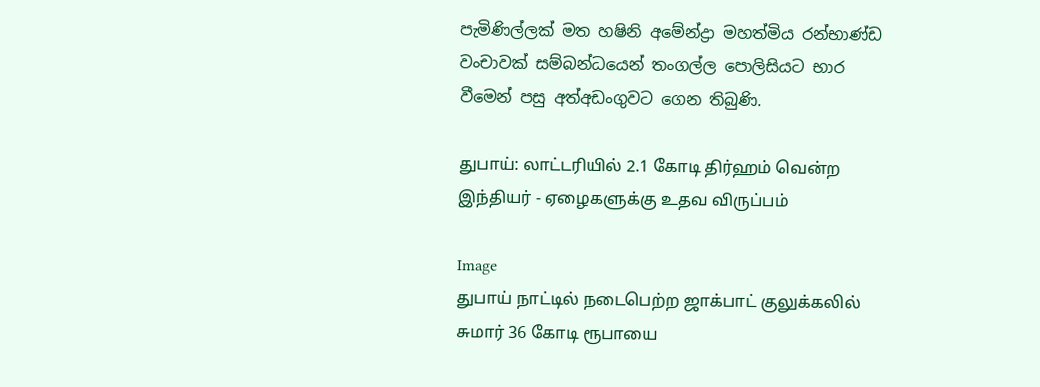පැමිණිල්ලක් මත හෂිනි අමේන්ද්‍රා මහත්මිය රන්භාණ්ඩ වංචාවක් සම්බන්ධයෙන් තංගල්ල පොලිසියට භාර වීමෙන් පසු අත්අඩංගුවට ගෙන තිබුණි.

துபாய்: லாட்டரியில் 2.1 கோடி திர்ஹம் வென்ற இந்தியர் - ஏழைகளுக்கு உதவ விருப்பம்

Image
துபாய் நாட்டில் நடைபெற்ற ஜாக்பாட் குலுக்கலில் சுமார் 36 கோடி ரூபாயை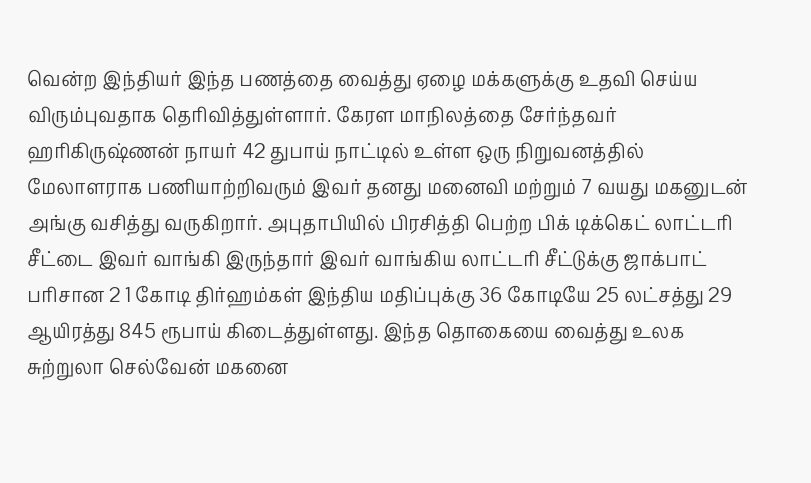வென்ற இந்தியர் இந்த பணத்தை வைத்து ஏழை மக்களுக்கு உதவி செய்ய விரும்புவதாக தெரிவித்துள்ளார். கேரள மாநிலத்தை சேர்ந்தவர் ஹரிகிருஷ்ணன் நாயர் 42 துபாய் நாட்டில் உள்ள ஒரு நிறுவனத்தில் மேலாளராக பணியாற்றிவரும் இவர் தனது மனைவி மற்றும் 7 வயது மகனுடன் அங்கு வசித்து வருகிறார். அபுதாபியில் பிரசித்தி பெற்ற பிக் டிக்கெட் லாட்டரி சீட்டை இவர் வாங்கி இருந்தார் இவர் வாங்கிய லாட்டரி சீட்டுக்கு ஜாக்பாட் பரிசான 2 1 கோடி திர்ஹம்கள் இந்திய மதிப்புக்கு 36 கோடியே 25 லட்சத்து 29 ஆயிரத்து 845 ரூபாய் கிடைத்துள்ளது. இந்த தொகையை வைத்து உலக சுற்றுலா செல்வேன் மகனை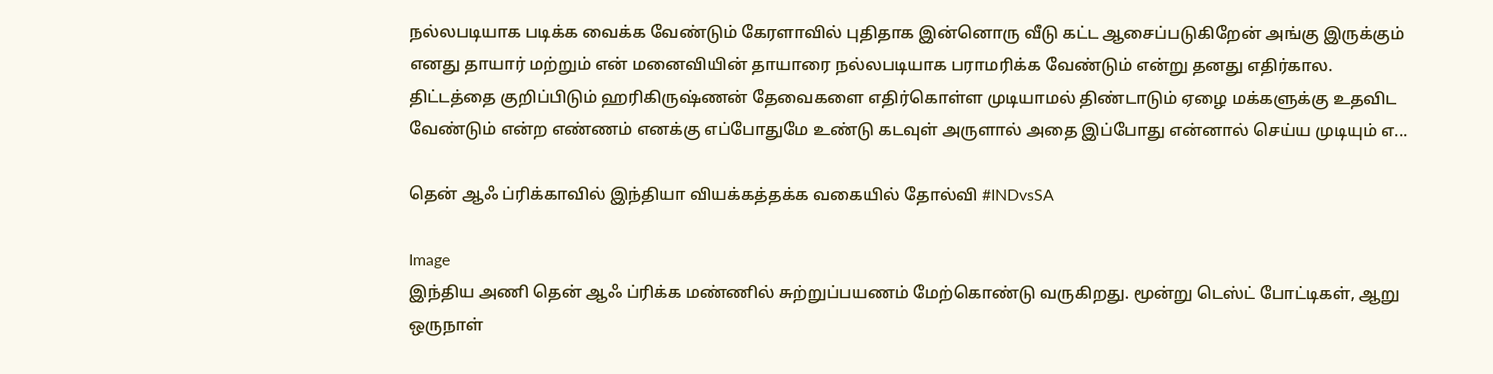நல்லபடியாக படிக்க வைக்க வேண்டும் கேரளாவில் புதிதாக இன்னொரு வீடு கட்ட ஆசைப்படுகிறேன் அங்கு இருக்கும் எனது தாயார் மற்றும் என் மனைவியின் தாயாரை நல்லபடியாக பராமரிக்க வேண்டும் என்று தனது எதிர்கால. திட்டத்தை குறிப்பிடும் ஹரிகிருஷ்ணன் தேவைகளை எதிர்கொள்ள முடியாமல் திண்டாடும் ஏழை மக்களுக்கு உதவிட வேண்டும் என்ற எண்ணம் எனக்கு எப்போதுமே உண்டு கடவுள் அருளால் அதை இப்போது என்னால் செய்ய முடியும் எ...

தென் ஆஃ ப்ரிக்காவில் இந்தியா வியக்கத்தக்க வகையில் தோல்வி #INDvsSA

Image
இந்திய அணி தென் ஆஃ ப்ரிக்க மண்ணில் சுற்றுப்பயணம் மேற்கொண்டு வருகிறது. மூன்று டெஸ்ட் போட்டிகள், ஆறு ஒருநாள்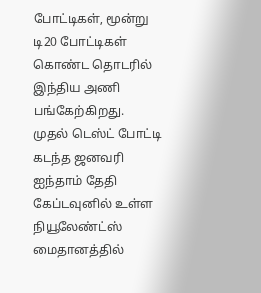போட்டிகள், மூன்று டி20 போட்டிகள் கொண்ட தொடரில் இந்திய அணி பங்கேற்கிறது. முதல் டெஸ்ட் போட்டி கடந்த ஜனவரி ஐந்தாம் தேதி கேப்டவுனில் உள்ள நியூலேண்ட்ஸ் மைதானத்தில்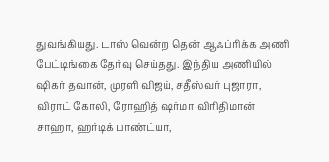துவங்கியது. டாஸ் வென்ற தென் ஆஃப்ரிக்க அணி பேட்டிங்கை தேர்வு செய்தது. இந்திய அணியில் ஷிகர் தவான், முரளி விஜய், சதீஸ்வர் புஜாரா, விராட் கோலி, ரோஹித் ஷர்மா விரிதிமான் சாஹா, ஹர்டிக் பாண்ட்யா,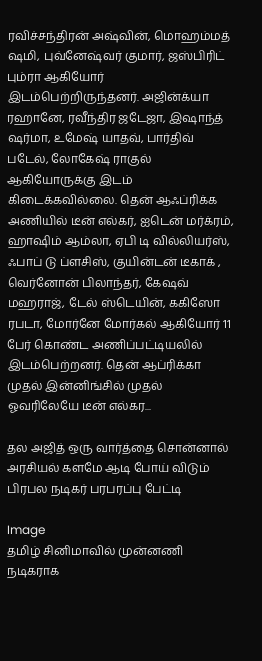ரவிச்சந்திரன் அஷ்வின், மொஹம்மத் ஷமி, புவ்னேஷ்வர் குமார், ஜஸ்பிரிட் பும்ரா ஆகியோர் இடம்பெற்றிருந்தனர். அஜின்க்யா ரஹானே, ரவீந்திர ஜடேஜா, இஷாந்த் ஷர்மா, உமேஷ் யாதவ், பார்திவ் படேல், லோகேஷ் ராகுல் ஆகியோருக்கு இடம் கிடைக்கவில்லை. தென் ஆஃப்ரிக்க அணியில் டீன் எல்கர், ஐடென் மர்க்ரம், ஹாஷிம் ஆம்லா, ஏபி டி வில்லியர்ஸ், ஃபாப் டு ப்ளசிஸ், குயின்டன் டீகாக் , வெர்னோன் பிலாந்தர், கேஷவ் மஹராஜ், டேல் ஸ்டெயின், ககிஸோ ரபடா, மோர்னே மோர்கல் ஆகியோர் 11 பேர் கொண்ட அணிப்பட்டியலில் இடம்பெற்றனர். தென் ஆப்ரிக்கா முதல் இன்னிங்சில் முதல் ஓவரிலேயே டீன் எல்கர...

தல அஜித் ஒரு வார்த்தை சொன்னால் அரசியல் களமே ஆடி போய் விடும் பிரபல நடிகர் பரபரப்பு பேட்டி

Image
தமிழ் சினிமாவில் முன்னணி நடிகராக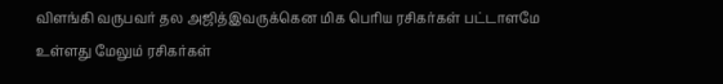விளங்கி வருபவர் தல அஜித்இவருக்கென மிக பெரிய ரசிகர்கள் பட்டாளமே உள்ளது மேலும் ரசிகர்கள்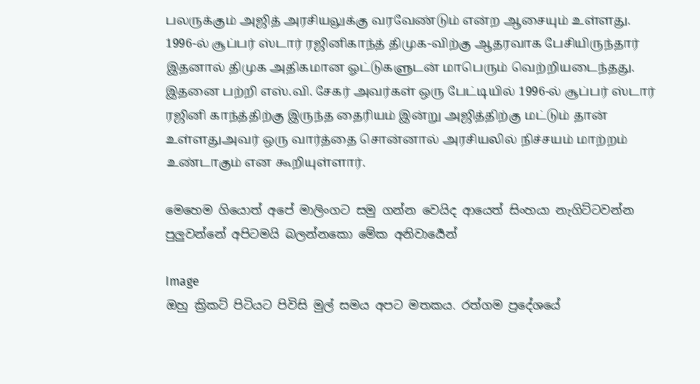பலருக்கும் அஜித் அரசியலுக்கு வரவேண்டும் என்ற ஆசையும் உள்ளது. 1996-ல் சூப்பர் ஸ்டார் ரஜினிகாந்த் திமுக-விற்கு ஆதரவாக பேசியிருந்தார் இதனால் திமுக அதிகமான ஓட்டுகளுடன் மாபெரும் வெற்றியடைந்தது. இதனை பற்றி எஸ்.வி. சேகர் அவர்கள் ஒரு பேட்டியில் 1996-ல் சூப்பர் ஸ்டார் ரஜினி காந்த்திற்கு இருந்த தைரியம் இன்று அஜித்திற்கு மட்டும் தான் உள்ளதுஅவர் ஒரு வார்த்தை சொன்னால் அரசியலில் நிச்சயம் மாற்றம் உண்டாகும் என கூறியுள்ளார்.

මෙහෙම ගියොත් අපේ මාලිංගට සමු ගන්න වෙයිද ආයෙත් සිංහයා නැගිට්ටවන්න පුලුවන්නේ අපිටමයි බලන්නකො මේක අනිවාර්‍යෙන්

Image
ඔහු ක්‍රිකට් පිටියට පිවිසි මුල් සමය අපට මතකය. රත්ගම ප්‍රදේශයේ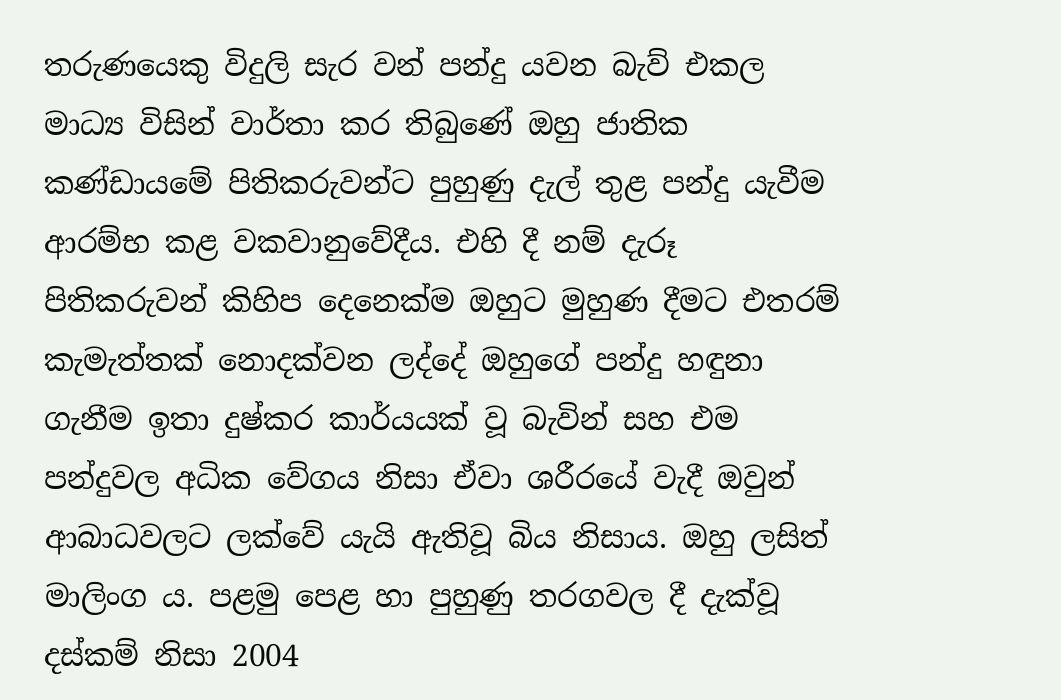තරුණයෙකු විදුලි සැර වන් පන්දු යවන බැව් එකල මාධ්‍ය විසින් වාර්තා කර තිබුණේ ඔහු ජාතික කණ්ඩායමේ පිතිකරුවන්ට පුහුණු දැල් තුළ පන්දු යැවීම ආරම්භ කළ වකවානුවේදීය. එහි දී නම් දැරූ පිතිකරුවන් කිහිප දෙනෙක්ම ඔහුට මුහුණ දීමට එතරම් කැමැත්තක් නොදක්වන ලද්දේ ඔහුගේ පන්දු හඳුනා ගැනීම ඉතා දුෂ්කර කාර්යයක් වූ බැවින් සහ එම පන්දුවල අධික වේගය නිසා ඒවා ශරීරයේ වැදී ඔවුන් ආබාධවලට ලක්වේ යැයි ඇතිවූ බිය නිසාය. ඔහු ලසිත් මාලිංග ය. පළමු පෙළ හා පුහුණු තරගවල දී දැක්වූ දස්කම් නිසා 2004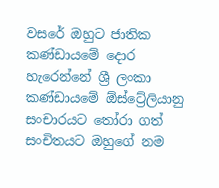වසරේ ඔහුට ජාතික කණ්ඩායමේ දොර හැරෙන්නේ ශ්‍රී ලංකා කණ්ඩායමේ ඕස්ට්‍රේලියානු සංචාරයට තෝරා ගත් සංචිතයට ඔහුගේ නම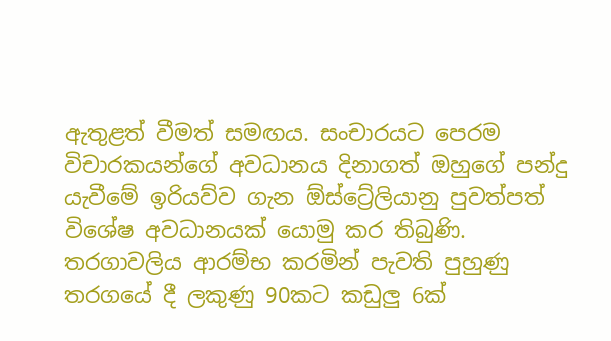ඇතුළත් වීමත් සමඟය. සංචාරයට පෙරම විචාරකයන්ගේ අවධානය දිනාගත් ඔහුගේ පන්දු යැවීමේ ඉරියව්ව ගැන ඕස්ට්‍රේලියානු පුවත්පත් විශේෂ අවධානයක් යොමු කර තිබුණි. තරගාවලිය ආරම්භ කරමින් පැවති පුහුණු තරගයේ දී ලකුණු 90කට කඩුලු 6ක්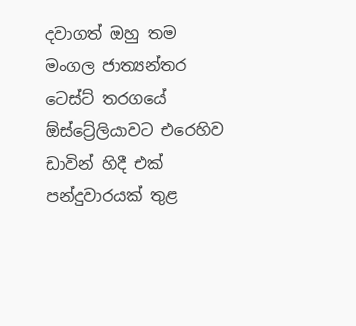දවාගත් ඔහු තම මංගල ජාත්‍යන්තර ටෙස්ට් තරගයේ ඕස්ට්‍රේලියාවට එරෙහිව ඩාවින් හිදී එක් පන්දුවාරයක් තුළ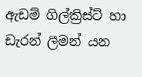ඇඩම් ගිල්ක්‍රිස්ට් හා ඩැරන් ලීමන් යන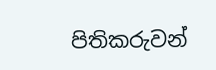පිතිකරුවන්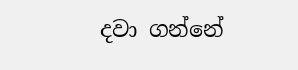දවා ගන්නේ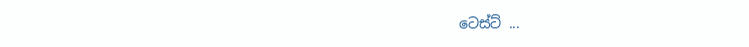ටෙස්ට් ...